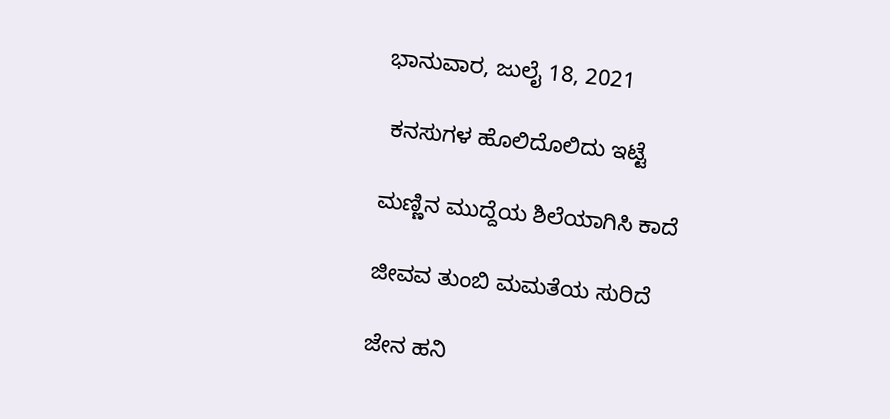ಭಾನುವಾರ, ಜುಲೈ 18, 2021

 ಕನಸುಗಳ ಹೊಲಿದೊಲಿದು ಇಟ್ಟೆ

ಮಣ್ಣಿನ ಮುದ್ದೆಯ ಶಿಲೆಯಾಗಿಸಿ ಕಾದೆ

ಜೀವವ ತುಂಬಿ ಮಮತೆಯ ಸುರಿದೆ

ಜೇನ ಹನಿ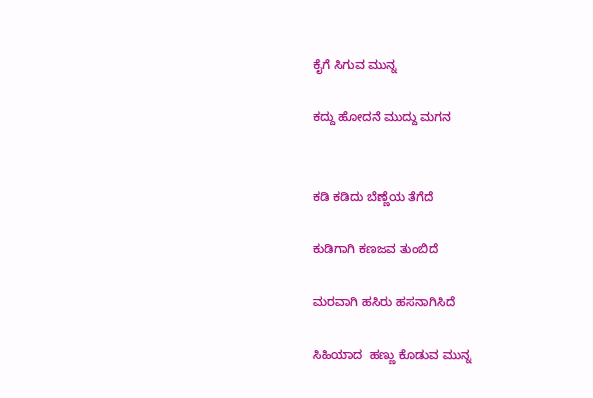ಕೈಗೆ ಸಿಗುವ ಮುನ್ನ

ಕದ್ದು ಹೋದನೆ ಮುದ್ದು ಮಗನ


ಕಡಿ ಕಡಿದು ಬೆಣ್ಣೆಯ ತೆಗೆದೆ

ಕುಡಿಗಾಗಿ ಕಣಜವ ತುಂಬಿದೆ

ಮರವಾಗಿ ಹಸಿರು ಹಸನಾಗಿಸಿದೆ

ಸಿಹಿಯಾದ  ಹಣ್ಣು ಕೊಡುವ ಮುನ್ನ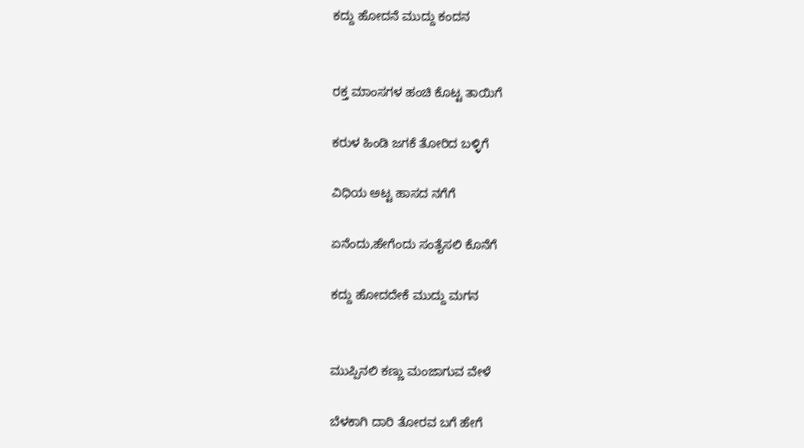ಕದ್ದು ಹೋದನೆ ಮುದ್ದು ಕಂದನ


ರಕ್ತ ಮಾಂಸಗಳ ಹಂಚಿ ಕೊಟ್ಟ ತಾಯಿಗೆ

ಕರುಳ ಹಿಂಡಿ ಜಗಕೆ ತೋರಿದ ಬಳ್ಳಿಗೆ

ವಿಧಿಯ ಅಟ್ಟ ಹಾಸದ ನಗೆಗೆ

ಏನೆಂದು,ಹೇಗೆಂದು ಸಂತೈಸಲಿ ಕೊನೆಗೆ

ಕದ್ದು ಹೋದದೇಕೆ ಮುದ್ದು ಮಗನ


ಮುಪ್ಪಿನಲಿ ಕಣ್ಣು ಮಂಜಾಗುವ ವೇಳೆ

ಬೆಳಕಾಗಿ ದಾರಿ ತೋರವ ಬಗೆ ಹೇಗೆ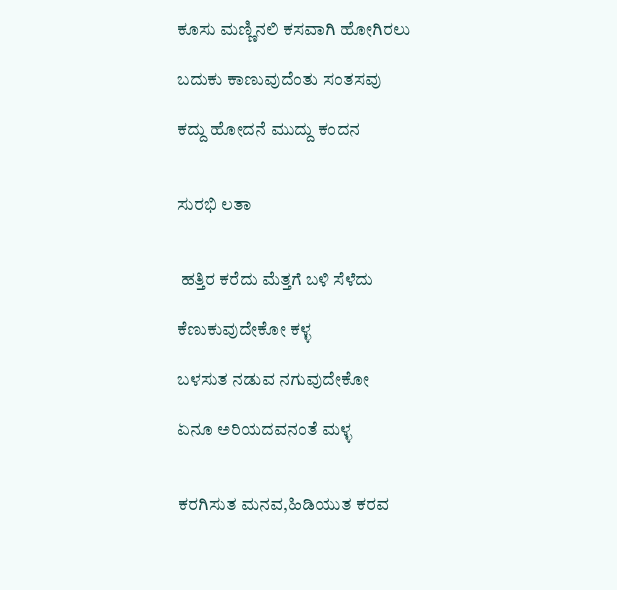ಕೂಸು ಮಣ್ಣಿನಲಿ ಕಸವಾಗಿ ಹೋಗಿರಲು

ಬದುಕು ಕಾಣುವುದೆಂತು ಸಂತಸವು

ಕದ್ದು ಹೋದನೆ ಮುದ್ದು ಕಂದನ


ಸುರಭಿ ಲತಾ


 ಹತ್ತಿರ ಕರೆದು ಮೆತ್ತಗೆ ಬಳಿ ಸೆಳೆದು

ಕೆಣುಕುವುದೇಕೋ ಕಳ್ಳ

ಬಳಸುತ ನಡುವ ನಗುವುದೇಕೋ

ಏನೂ ಅರಿಯದವನಂತೆ ಮಳ್ಳ


ಕರಗಿಸುತ ಮನವ,ಹಿಡಿಯುತ ಕರವ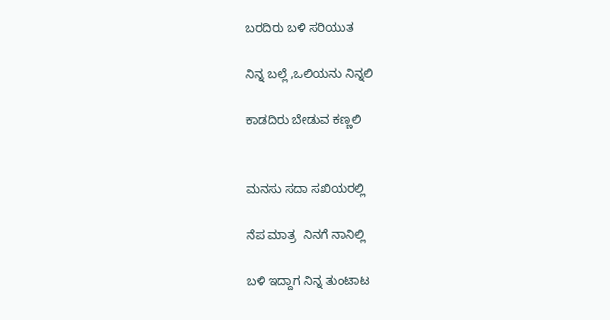ಬರದಿರು ಬಳಿ ಸರಿಯುತ

ನಿನ್ನ ಬಲ್ಲೆ ,ಒಲಿಯನು ನಿನ್ನಲಿ

ಕಾಡದಿರು ಬೇಡುವ ಕಣ್ಣಲಿ


ಮನಸು ಸದಾ ಸಖಿಯರಲ್ಲಿ

ನೆಪ ಮಾತ್ರ  ನಿನಗೆ ನಾನಿಲ್ಲಿ

ಬಳಿ ಇದ್ದಾಗ ನಿನ್ನ ತುಂಟಾಟ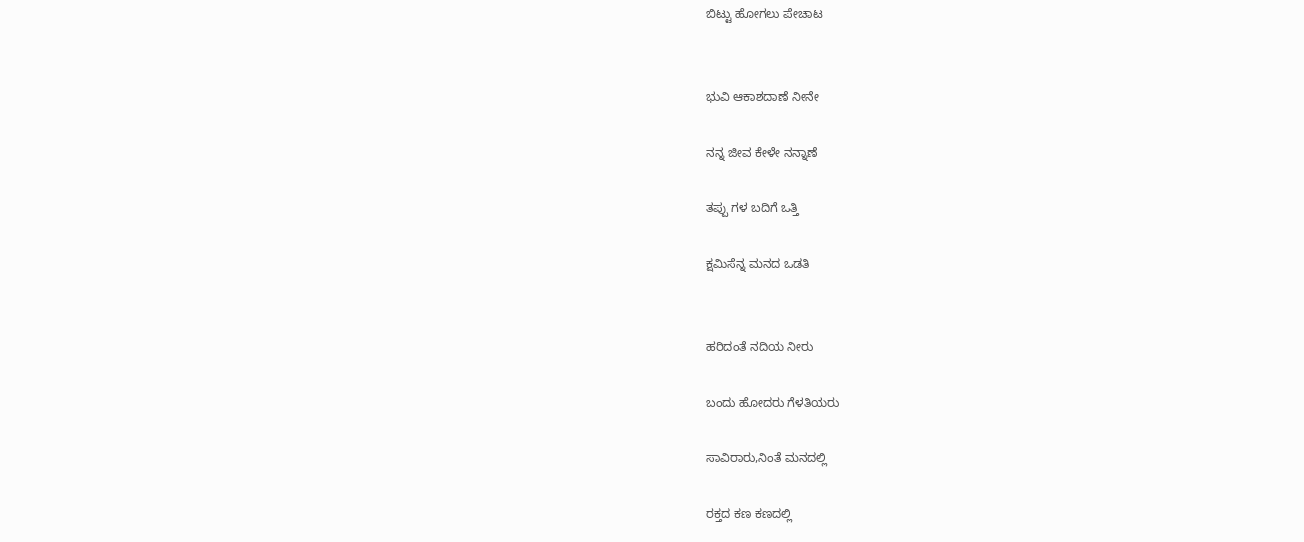ಬಿಟ್ಟು ಹೋಗಲು ಪೇಚಾಟ


ಭುವಿ ಆಕಾಶದಾಣೆ ನೀನೇ

ನನ್ನ ಜೀವ ಕೇಳೇ ನನ್ನಾಣೆ

ತಪ್ಪು ಗಳ ಬದಿಗೆ ಒತ್ತಿ

ಕ್ಷಮಿಸೆನ್ನ ಮನದ ಒಡತಿ


ಹರಿದಂತೆ ನದಿಯ ನೀರು

ಬಂದು ಹೋದರು ಗೆಳತಿಯರು

ಸಾವಿರಾರು,ನಿಂತೆ ಮನದಲ್ಲಿ

ರಕ್ತದ ಕಣ ಕಣದಲ್ಲಿ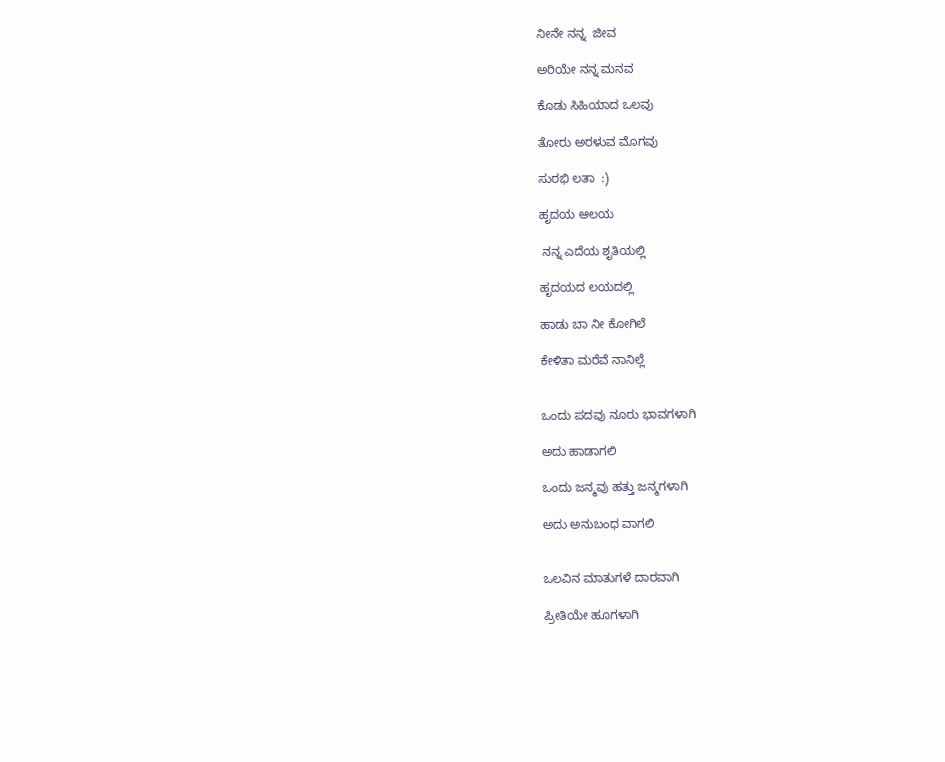ನೀನೇ ನನ್ನ  ಜೀವ

ಅರಿಯೇ ನನ್ನ ಮನವ

ಕೊಡು ಸಿಹಿಯಾದ ಒಲವು

ತೋರು ಅರಳುವ ಮೊಗವು

ಸುರಭಿ ಲತಾ  :)

ಹೃದಯ ಆಲಯ

 ನನ್ನ ಎದೆಯ ಶೃತಿಯಲ್ಲಿ

ಹೃದಯದ ಲಯದಲ್ಲಿ

ಹಾಡು ಬಾ ನೀ ಕೋಗಿಲೆ

ಕೇಳಿತಾ ಮರೆವೆ ನಾನಿಲ್ಲೆ


ಒಂದು ಪದವು ನೂರು ಭಾವಗಳಾಗಿ

ಅದು ಹಾಡಾಗಲಿ

ಒಂದು ಜನ್ಮವು ಹತ್ತು ಜನ್ಮಗಳಾಗಿ

ಅದು ಅನುಬಂಧ ವಾಗಲಿ


ಒಲವಿನ ಮಾತುಗಳೆ ದಾರವಾಗಿ

ಪ್ರೀತಿಯೇ ಹೂಗಳಾಗಿ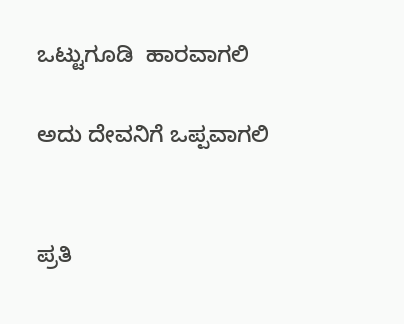ಒಟ್ಟುಗೂಡಿ  ಹಾರವಾಗಲಿ

ಅದು ದೇವನಿಗೆ ಒಪ್ಪವಾಗಲಿ


ಪ್ರತಿ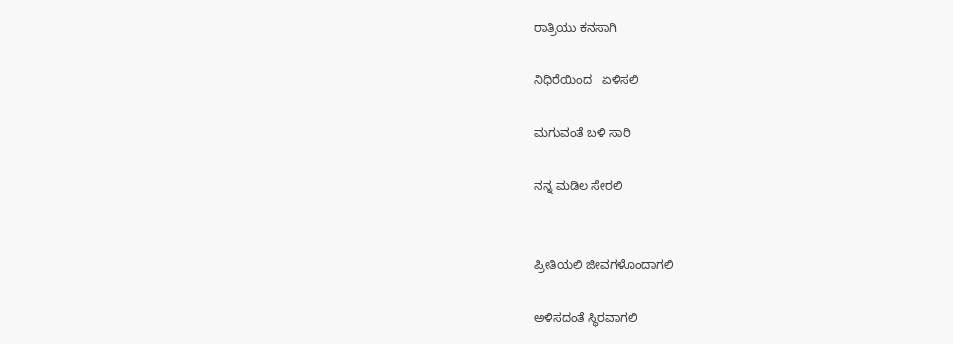ರಾತ್ರಿಯು ಕನಸಾಗಿ

ನಿಧಿರೆಯಿಂದ   ಏಳಿಸಲಿ

ಮಗುವಂತೆ ಬಳಿ ಸಾರಿ

ನನ್ನ ಮಡಿಲ ಸೇರಲಿ


ಪ್ರೀತಿಯಲಿ ಜೀವಗಳೊಂದಾಗಲಿ

ಅಳಿಸದಂತೆ ಸ್ಥಿರವಾಗಲಿ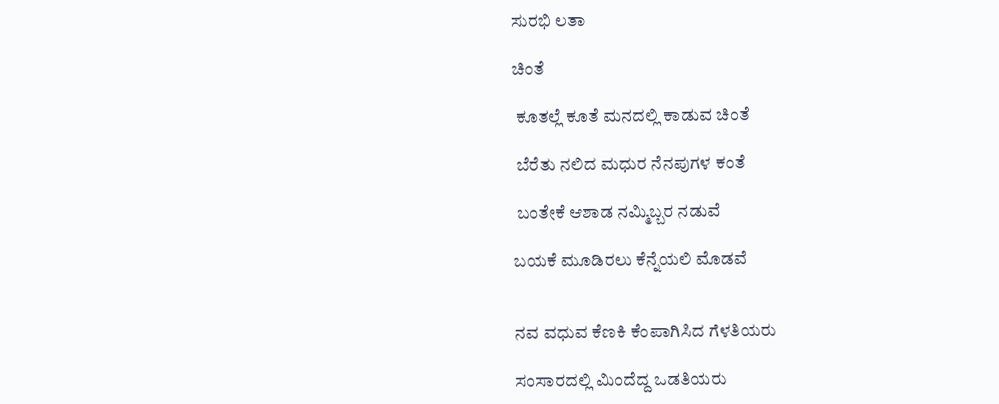ಸುರಭಿ ಲತಾ

ಚಿಂತೆ

 ಕೂತಲ್ಲೆ ಕೂತೆ ಮನದಲ್ಲಿ ಕಾಡುವ ಚಿಂತೆ

 ಬೆರೆತು ನಲಿದ ಮಧುರ ನೆನಪುಗಳ ಕಂತೆ

 ಬಂತೇಕೆ ಆಶಾಡ ನಮ್ಮಿಬ್ಬರ ನಡುವೆ

ಬಯಕೆ ಮೂಡಿರಲು ಕೆನ್ನೆಯಲಿ ಮೊಡವೆ


ನವ ವಧುವ ಕೆಣಕಿ ಕೆಂಪಾಗಿಸಿದ ಗೆಳತಿಯರು

ಸಂಸಾರದಲ್ಲಿ ಮಿಂದೆದ್ದ ಒಡತಿಯರು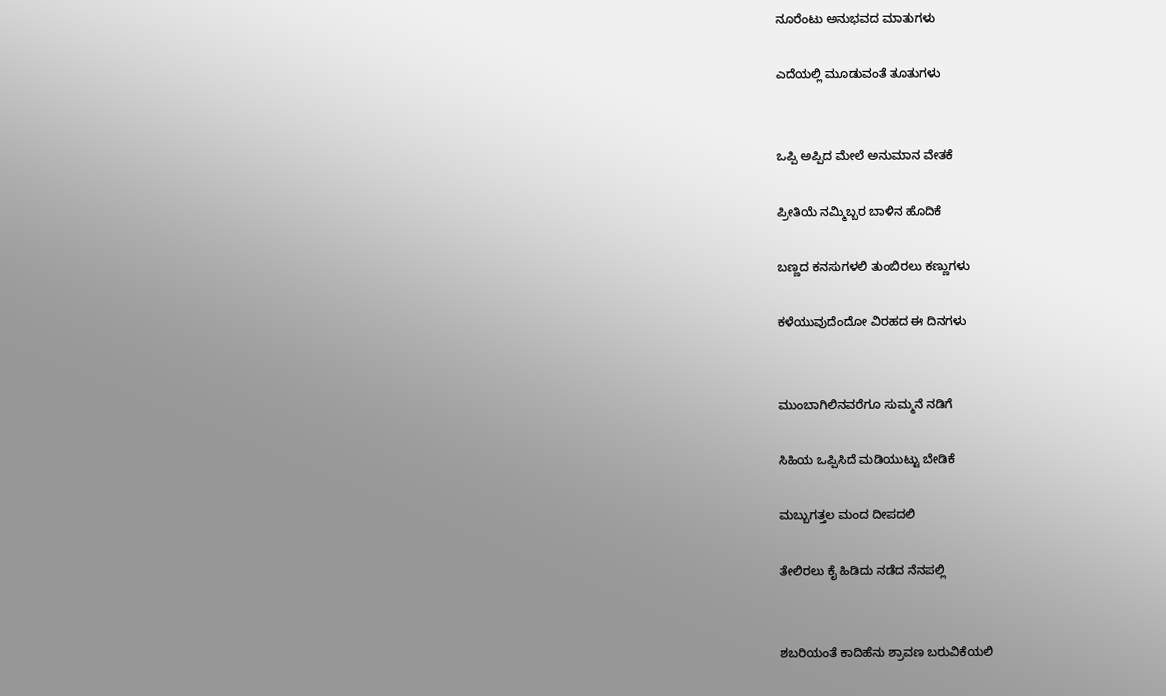ನೂರೆಂಟು ಅನುಭವದ ಮಾತುಗಳು

ಎದೆಯಲ್ಲಿ ಮೂಡುವಂತೆ ತೂತುಗಳು


ಒಪ್ಪಿ ಅಪ್ಪಿದ ಮೇಲೆ ಅನುಮಾನ ವೇತಕೆ

ಪ್ರೀತಿಯೆ ನಮ್ಮಿಬ್ಬರ ಬಾಳಿನ ಹೊದಿಕೆ

ಬಣ್ಣದ ಕನಸುಗಳಲಿ ತುಂಬಿರಲು ಕಣ್ಣುಗಳು

ಕಳೆಯುವುದೆಂದೋ ವಿರಹದ ಈ ದಿನಗಳು


ಮುಂಬಾಗಿಲಿನವರೆಗೂ ಸುಮ್ಮನೆ ನಡಿಗೆ

ಸಿಹಿಯ ಒಪ್ಪಿಸಿದೆ ಮಡಿಯುಟ್ಟು ಬೇಡಿಕೆ

ಮಬ್ಬುಗತ್ತಲ ಮಂದ ದೀಪದಲಿ

ತೇಲಿರಲು ಕೈ ಹಿಡಿದು ನಡೆದ ನೆನಪಲ್ಲಿ


ಶಬರಿಯಂತೆ ಕಾದಿಹೆನು ಶ್ರಾವಣ ಬರುವಿಕೆಯಲಿ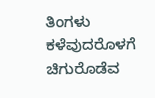ತಿಂಗಳು ಕಳೆವುದರೊಳಗೆ ಚಿಗುರೊಡೆವ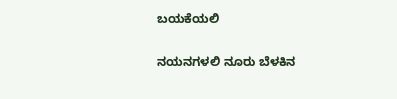ಬಯಕೆಯಲಿ

ನಯನಗಳಲಿ ನೂರು ಬೆಳಕಿನ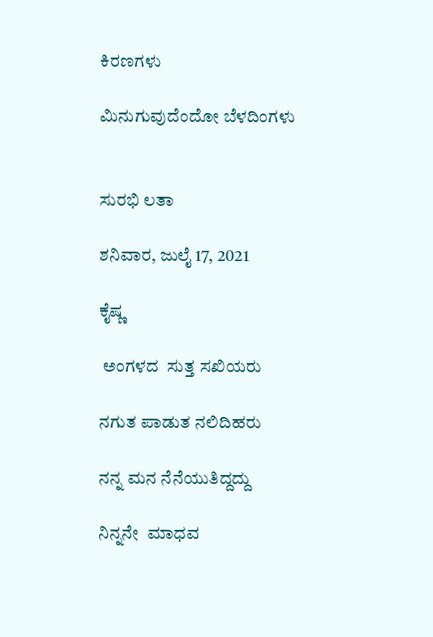ಕಿರಣಗಳು

ಮಿನುಗುವುದೆಂದೋ ಬೆಳದಿಂಗಳು


ಸುರಭಿ ಲತಾ

ಶನಿವಾರ, ಜುಲೈ 17, 2021

ಕೈಷ್ಣ

 ಅಂಗಳದ  ಸುತ್ತ ಸಖಿಯರು

ನಗುತ ಪಾಡುತ ನಲಿದಿಹರು

ನನ್ನ ಮನ ನೆನೆಯುತಿದ್ದದ್ದು

ನಿನ್ನನೇ  ಮಾಧವ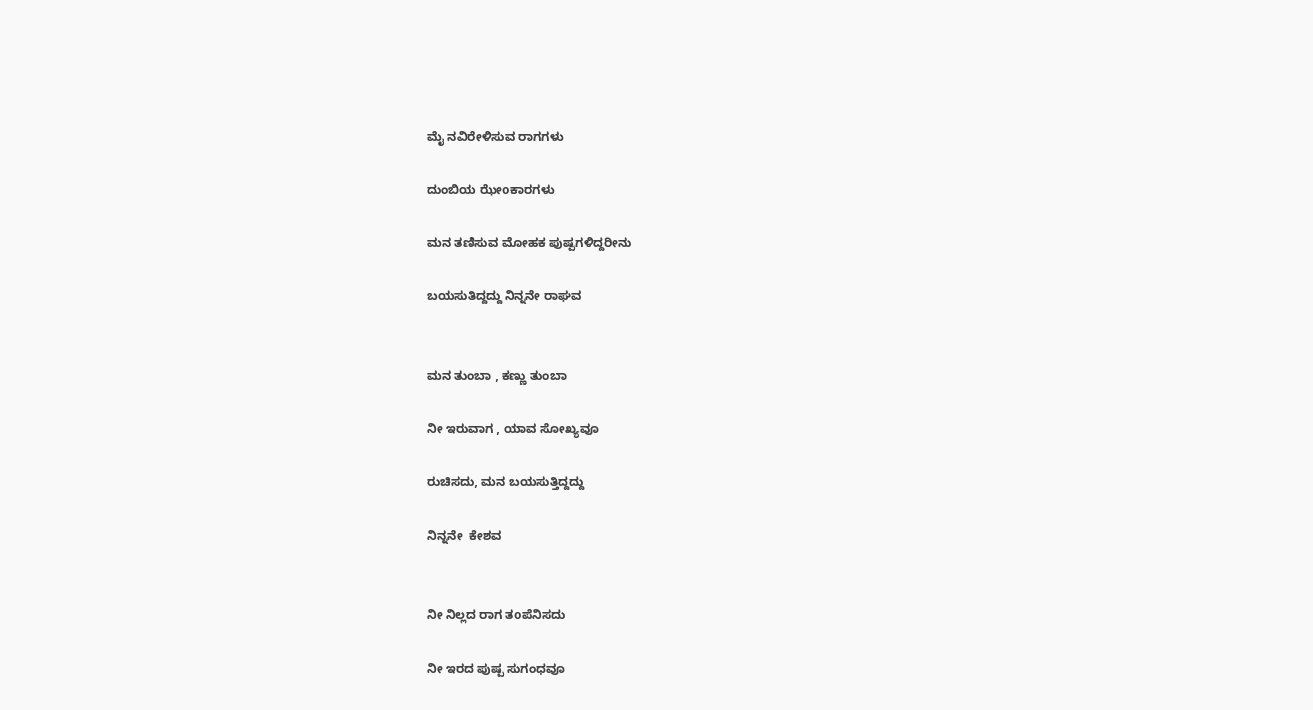ಮೈ ನವಿರೇಳಿಸುವ ರಾಗಗಳು

ದುಂಬಿಯ ಝೇoಕಾರಗಳು

ಮನ ತಣಿಸುವ ಮೋಹಕ ಪುಷ್ಪಗಳಿದ್ದರೀನು

ಬಯಸುತಿದ್ದದ್ದು ನಿನ್ನನೇ ರಾಘವ


ಮನ ತುಂಬಾ , ಕಣ್ಣು ತುಂಬಾ

ನೀ ಇರುವಾಗ , ಯಾವ ಸೋಖ್ಯವೂ

ರುಚಿಸದು, ಮನ ಬಯಸುತ್ತಿದ್ದದ್ದು

ನಿನ್ನನೇ  ಕೇಶವ


ನೀ ನಿಲ್ಲದ ರಾಗ ತoಪೆನಿಸದು

ನೀ ಇರದ ಪುಷ್ಪ ಸುಗಂಧವೂ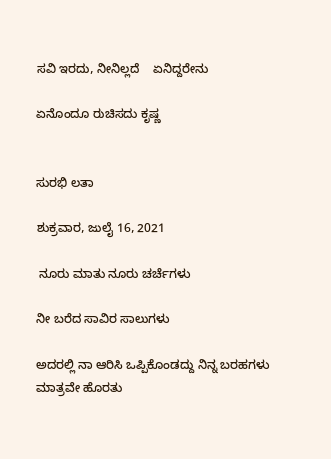ಸವಿ ಇರದು, ನೀನಿಲ್ಲದೆ    ಏನಿದ್ದರೇನು

ಏನೊಂದೂ ರುಚಿಸದು ಕೃಷ್ಣ


ಸುರಭಿ ಲತಾ

ಶುಕ್ರವಾರ, ಜುಲೈ 16, 2021

 ನೂರು ಮಾತು ನೂರು ಚರ್ಚೆಗಳು

ನೀ ಬರೆದ ಸಾವಿರ ಸಾಲುಗಳು

ಅದರಲ್ಲಿ ನಾ ಆರಿಸಿ ಒಪ್ಪಿಕೊಂಡದ್ದು ನಿನ್ನ ಬರಹಗಳು ಮಾತ್ರವೇ ಹೊರತು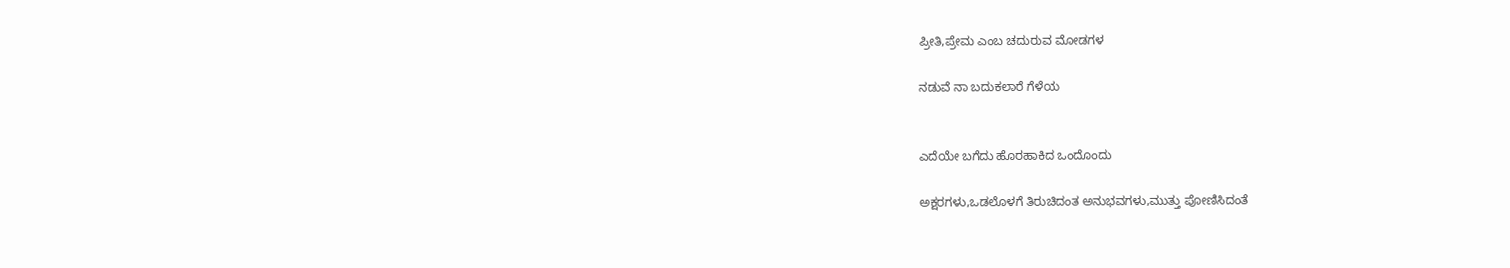ಪ್ರೀತಿ,ಪ್ರೇಮ ಎಂಬ ಚದುರುವ ಮೋಡಗಳ

ನಡುವೆ ನಾ ಬದುಕಲಾರೆ ಗೆಳೆಯ


ಎದೆಯೇ ಬಗೆದು ಹೊರಹಾಕಿದ ಒಂದೊಂದು

ಅಕ್ಷರಗಳು,ಒಡಲೊಳಗೆ ತಿರುಚಿದಂತ ಅನುಭವಗಳು,ಮುತ್ತು ಪೋಣಿಸಿದಂತೆ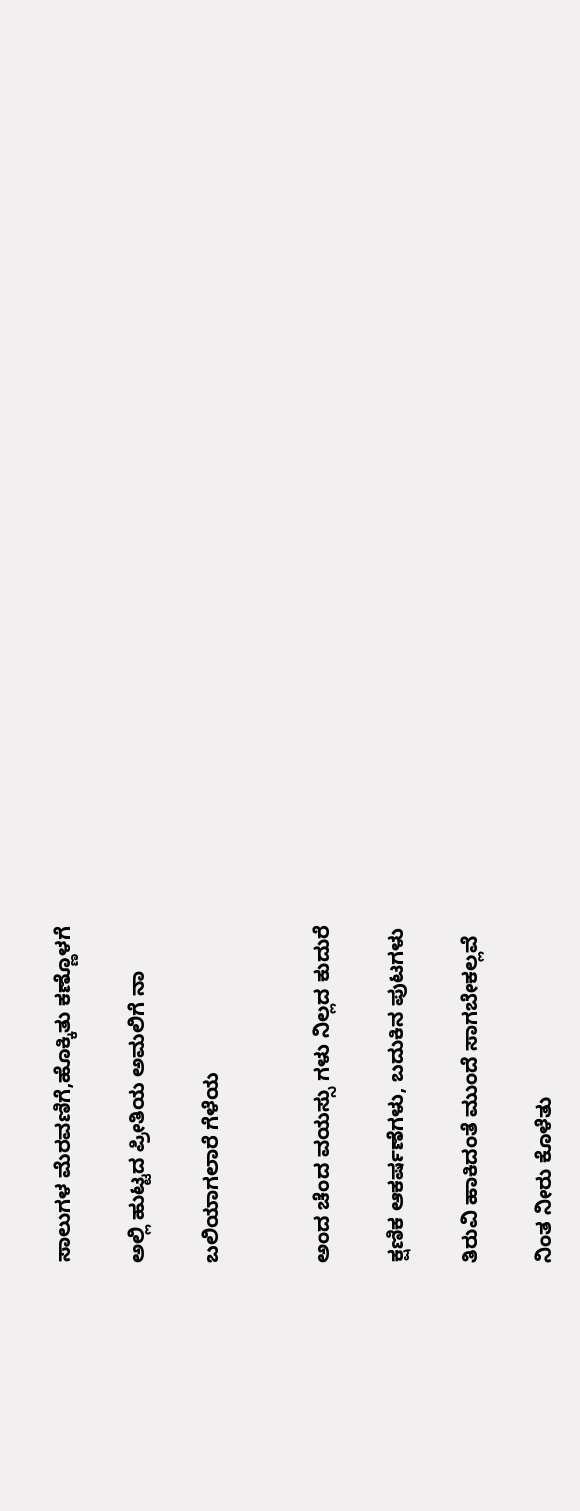ಸಾಲುಗಳ ಮೆರವಣಿಗೆ,ಹೊಕ್ಕಿತು ಕಣ್ಣೊಳಗೆ

ಅಲ್ಲಿ ಹುಟ್ಟದ ಪ್ರೀತಿಯ ಅಮಲಿಗೆ ನಾ

ಬಲಿಯಾಗಲಾರೆ ಗೆಳೆಯ


ಅಂದ ಚೆಂದ ವಯಸ್ಸು ಗಳು ನಿಲ್ಲದ ಕುದುರೆ

ಕ್ಷಣಿಕ ಆಕರ್ಷಣೆಗಳು, ಬದುಕಿನ ಪುಟಗಳು

ತಿರುವಿ ಹಾಕಿದಂತೆ ಮುಂದೆ ಸಾಗಬೇಕಲ್ಲವೆ

ನಿಂತ ನೀರು ಕೊಳೆತು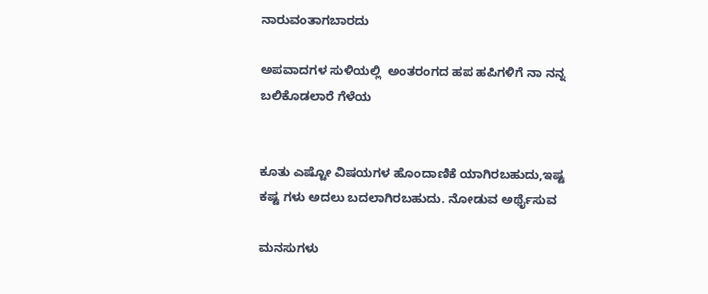ನಾರುವಂತಾಗಬಾರದು

ಅಪವಾದಗಳ ಸುಳಿಯಲ್ಲಿ  ಅಂತರಂಗದ ಹಪ ಹಪಿಗಳಿಗೆ ನಾ ನನ್ನ ಬಲಿಕೊಡಲಾರೆ ಗೆಳೆಯ


ಕೂತು ಎಷ್ಟೋ ವಿಷಯಗಳ ಹೊಂದಾಣಿಕೆ ಯಾಗಿರಬಹುದು,ಇಷ್ಟ ಕಷ್ಟ ಗಳು ಅದಲು ಬದಲಾಗಿರಬಹುದು. ನೋಡುವ ಅರ್ಥೈಸುವ

ಮನಸುಗಳು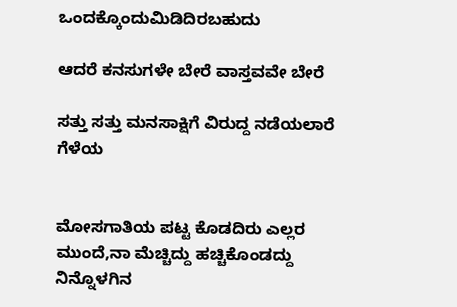ಒಂದಕ್ಕೊಂದುಮಿಡಿದಿರಬಹುದು

ಆದರೆ ಕನಸುಗಳೇ ಬೇರೆ ವಾಸ್ತವವೇ ಬೇರೆ

ಸತ್ತು ಸತ್ತು ಮನಸಾಕ್ಷಿಗೆ ವಿರುದ್ದ ನಡೆಯಲಾರೆ ಗೆಳೆಯ


ಮೋಸಗಾತಿಯ ಪಟ್ಟ ಕೊಡದಿರು ಎಲ್ಲರ ಮುಂದೆ,ನಾ ಮೆಚ್ಚಿದ್ದು ಹಚ್ಚಿಕೊಂಡದ್ದು ನಿನ್ನೊಳಗಿನ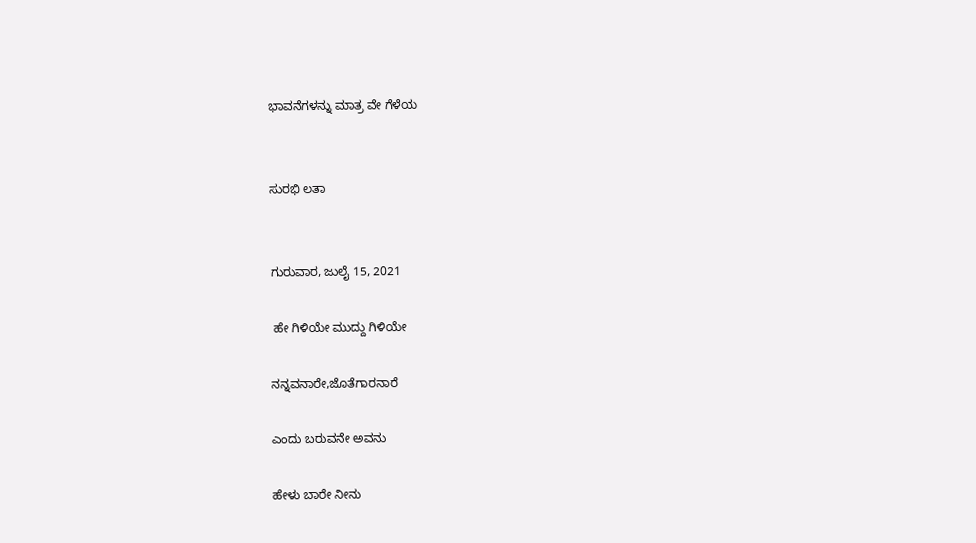ಭಾವನೆಗಳನ್ನು ಮಾತ್ರ ವೇ ಗೆಳೆಯ


ಸುರಭಿ ಲತಾ


ಗುರುವಾರ, ಜುಲೈ 15, 2021

 ಹೇ ಗಿಳಿಯೇ ಮುದ್ದು ಗಿಳಿಯೇ

ನನ್ನವನಾರೇ,ಜೊತೆಗಾರನಾರೆ

ಎಂದು ಬರುವನೇ ಅವನು

ಹೇಳು ಬಾರೇ ನೀನು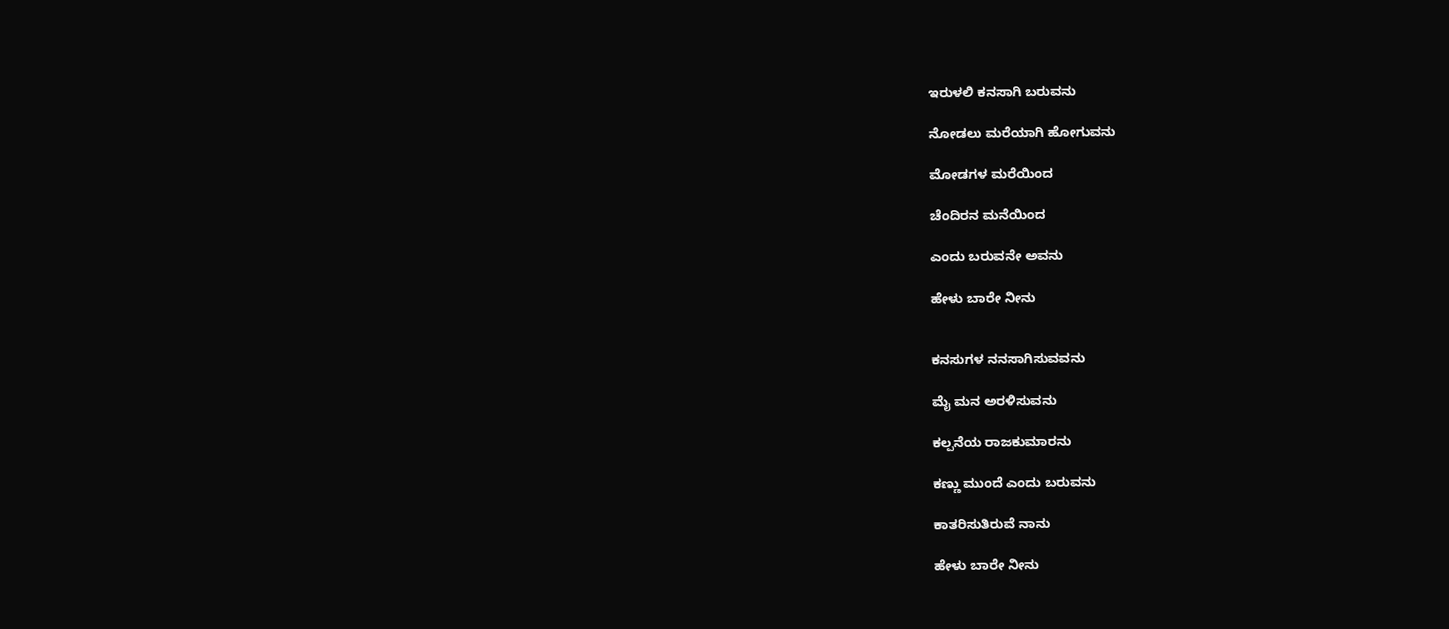ಇರುಳಲಿ ಕನಸಾಗಿ ಬರುವನು

ನೋಡಲು ಮರೆಯಾಗಿ ಹೋಗುವನು

ಮೋಡಗಳ ಮರೆಯಿಂದ

ಚೆಂದಿರನ ಮನೆಯಿಂದ

ಎಂದು ಬರುವನೇ ಅವನು

ಹೇಳು ಬಾರೇ ನೀನು


ಕನಸುಗಳ ನನಸಾಗಿಸುವವನು

ಮೈ ಮನ ಅರಳಿಸುವನು

ಕಲ್ಪನೆಯ ರಾಜಕುಮಾರನು

ಕಣ್ಣು ಮುಂದೆ ಎಂದು ಬರುವನು

ಕಾತರಿಸುತಿರುವೆ ನಾನು

ಹೇಳು ಬಾರೇ ನೀನು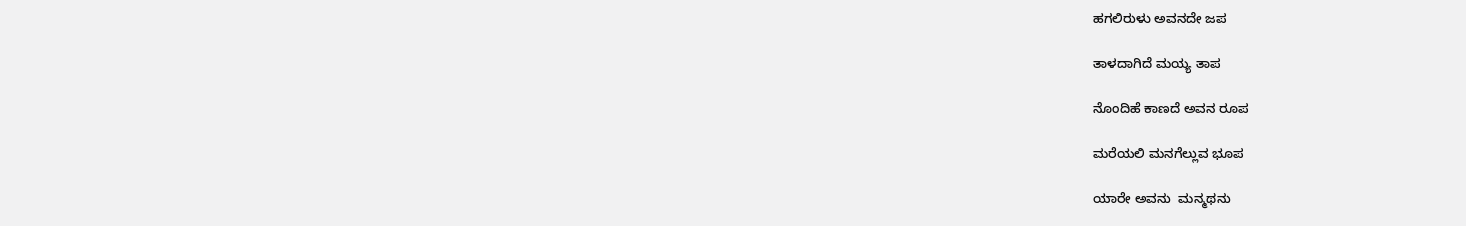ಹಗಲಿರುಳು ಅವನದೇ ಜಪ

ತಾಳದಾಗಿದೆ ಮಯ್ಯ ತಾಪ

ನೊಂದಿಹೆ ಕಾಣದೆ ಅವನ ರೂಪ

ಮರೆಯಲಿ ಮನಗೆಲ್ಲುವ ಭೂಪ

ಯಾರೇ ಅವನು  ಮನ್ಮಥನು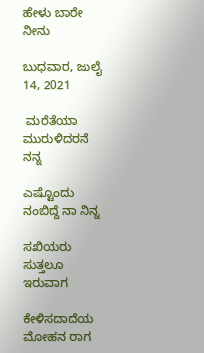ಹೇಳು ಬಾರೇ ನೀನು

ಬುಧವಾರ, ಜುಲೈ 14, 2021

 ಮರೆತೆಯಾ ಮುರುಳಿದರನೆ ನನ್ನ

ಎಷ್ಟೊಂದು ನಂಬಿದ್ದೆ ನಾ ನಿನ್ನ

ಸಖಿಯರು ಸುತ್ತಲೂ ಇರುವಾಗ

ಕೇಳಿಸದಾದೆಯ ಮೋಹನ ರಾಗ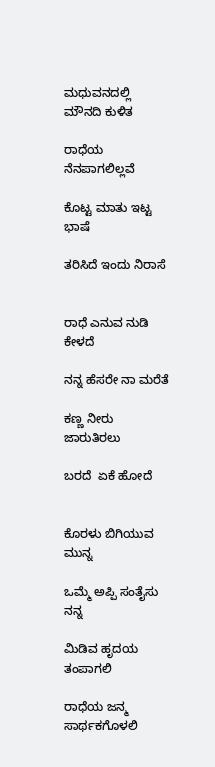ಮಧುವನದಲ್ಲಿ ಮೌನದಿ ಕುಳಿತ

ರಾಧೆಯ ನೆನಪಾಗಲಿಲ್ಲವೆ

ಕೊಟ್ಟ ಮಾತು ಇಟ್ಟ ಭಾಷೆ

ತರಿಸಿದೆ ಇಂದು ನಿರಾಸೆ


ರಾಧೆ ಎನುವ ನುಡಿ ಕೇಳದೆ

ನನ್ನ ಹೆಸರೇ ನಾ ಮರೆತೆ

ಕಣ್ಣ ನೀರು ಜಾರುತಿರಲು

ಬರದೆ  ಏಕೆ ಹೋದೆ


ಕೊರಳು ಬಿಗಿಯುವ ಮುನ್ನ

ಒಮ್ಮೆ ಅಪ್ಪಿ ಸಂತೈಸು ನನ್ನ

ಮಿಡಿವ ಹೃದಯ ತಂಪಾಗಲಿ

ರಾಧೆಯ ಜನ್ಮ ಸಾರ್ಥಕಗೊಳಲಿ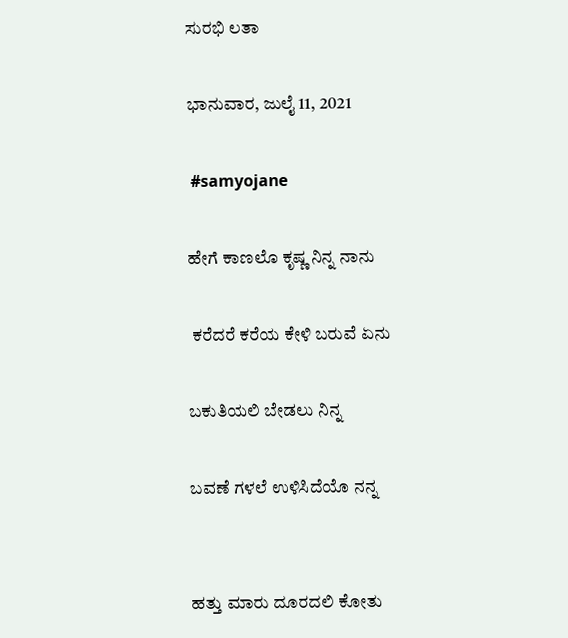ಸುರಭಿ ಲತಾ

ಭಾನುವಾರ, ಜುಲೈ 11, 2021

 #samyojane

ಹೇಗೆ ಕಾಣಲೊ ಕೃಷ್ಣ ನಿನ್ನ ನಾನು

 ಕರೆದರೆ ಕರೆಯ ಕೇಳಿ ಬರುವೆ ಏನು

ಬಕುತಿಯಲಿ ಬೇಡಲು ನಿನ್ನ

ಬವಣೆ ಗಳಲೆ ಉಳಿಸಿದೆಯೊ ನನ್ನ


ಹತ್ತು ಮಾರು ದೂರದಲಿ ಕೋತು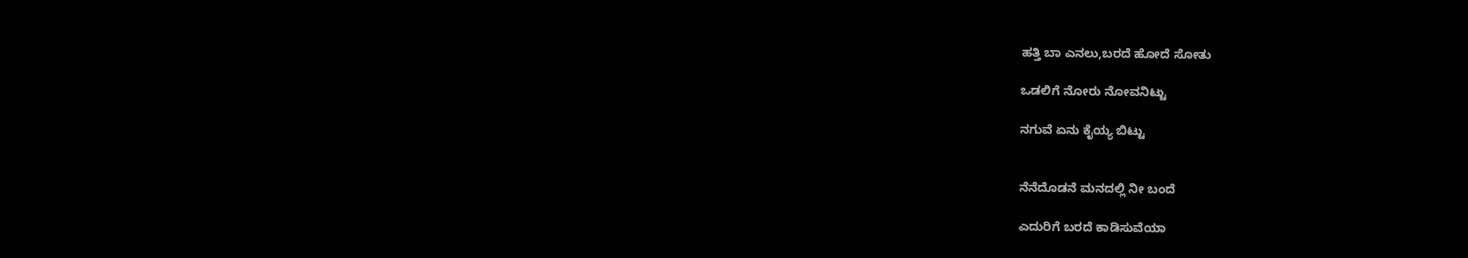ಹತ್ತಿ ಬಾ ಎನಲು,ಬರದೆ ಹೋದೆ ಸೋತು

ಒಡಲಿಗೆ ನೋರು ನೋವನಿಟ್ಟು

ನಗುವೆ ಏನು ಕೈಯ್ಯ ಬಿಟ್ಟು


ನೆನೆದೊಡನೆ ಮನದಲ್ಲಿ ನೀ ಬಂದೆ

ಎದುರಿಗೆ ಬರದೆ ಕಾಡಿಸುವೆಯಾ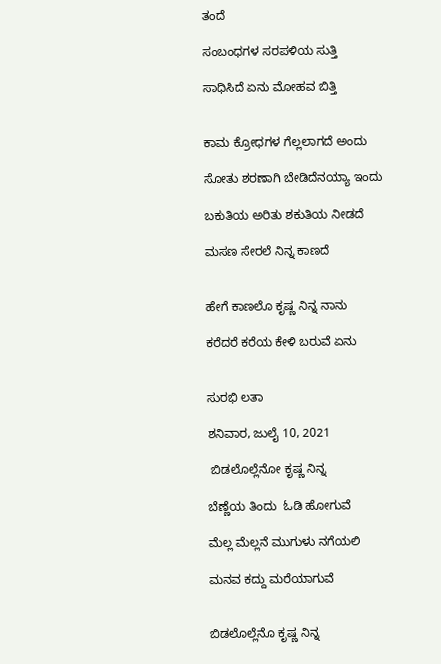ತಂದೆ

ಸಂಬಂಧಗಳ ಸರಪಳಿಯ ಸುತ್ತಿ

ಸಾಧಿಸಿದೆ ಏನು ಮೋಹವ ಬಿತ್ತಿ


ಕಾಮ ಕ್ರೋಧಗಳ ಗೆಲ್ಲಲಾಗದೆ ಅಂದು

ಸೋತು ಶರಣಾಗಿ ಬೇಡಿದೆನಯ್ಯಾ ಇಂದು

ಬಕುತಿಯ ಅರಿತು ಶಕುತಿಯ ನೀಡದೆ

ಮಸಣ ಸೇರಲೆ ನಿನ್ನ ಕಾಣದೆ


ಹೇಗೆ ಕಾಣಲೊ ಕೃಷ್ಣ ನಿನ್ನ ನಾನು

ಕರೆದರೆ ಕರೆಯ ಕೇಳಿ ಬರುವೆ ಏನು


ಸುರಭಿ ಲತಾ

ಶನಿವಾರ, ಜುಲೈ 10, 2021

 ಬಿಡಲೊಲ್ಲೆನೋ ಕೃಷ್ಣ ನಿನ್ನ

ಬೆಣ್ಣೆಯ ತಿಂದು  ಓಡಿ ಹೋಗುವೆ

ಮೆಲ್ಲ ಮೆಲ್ಲನೆ ಮುಗುಳು ನಗೆಯಲಿ

ಮನವ ಕದ್ದು ಮರೆಯಾಗುವೆ


ಬಿಡಲೊಲ್ಲೆನೊ ಕೃಷ್ಣ ನಿನ್ನ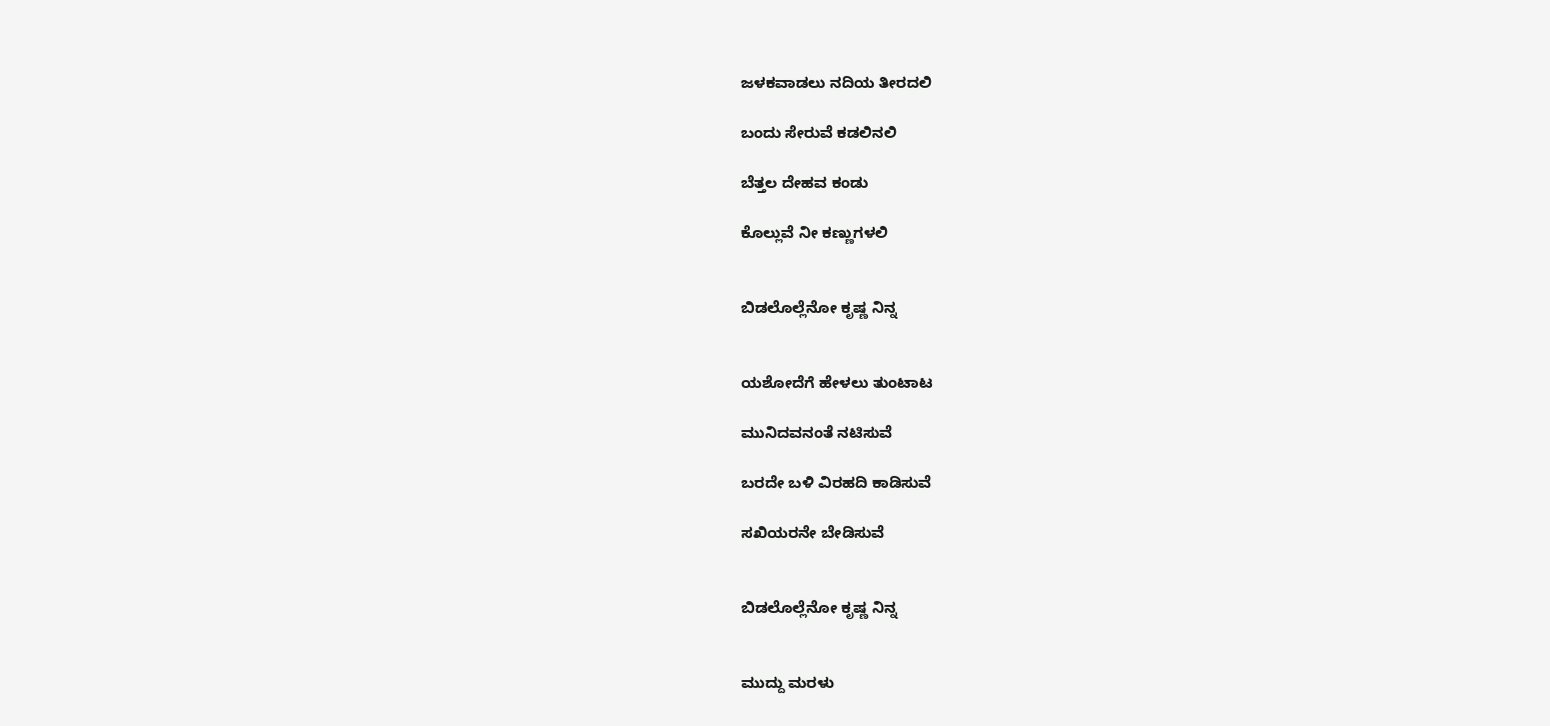ಜಳಕವಾಡಲು ನದಿಯ ತೀರದಲಿ

ಬಂದು ಸೇರುವೆ ಕಡಲಿನಲಿ

ಬೆತ್ತಲ ದೇಹವ ಕಂಡು

ಕೊಲ್ಲುವೆ ನೀ ಕಣ್ಣುಗಳಲಿ


ಬಿಡಲೊಲ್ಲೆನೋ ಕೃಷ್ಣ ನಿನ್ನ


ಯಶೋದೆಗೆ ಹೇಳಲು ತುಂಟಾಟ

ಮುನಿದವನಂತೆ ನಟಿಸುವೆ

ಬರದೇ ಬಳಿ ವಿರಹದಿ ಕಾಡಿಸುವೆ

ಸಖಿಯರನೇ ಬೇಡಿಸುವೆ


ಬಿಡಲೊಲ್ಲೆನೋ ಕೃಷ್ಣ ನಿನ್ನ


ಮುದ್ದು ಮರಳು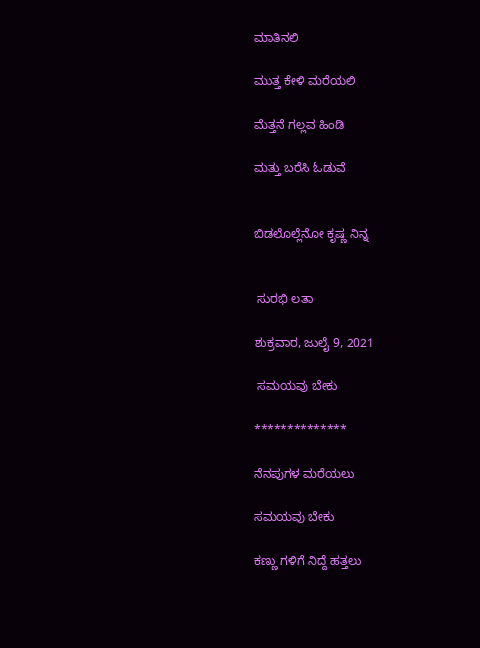ಮಾತಿನಲಿ

ಮುತ್ತ ಕೇಳಿ ಮರೆಯಲಿ

ಮೆತ್ತನೆ ಗಲ್ಲವ ಹಿಂಡಿ

ಮತ್ತು ಬರೆಸಿ ಓಡುವೆ


ಬಿಡಲೊಲ್ಲೆನೋ ಕೃಷ್ಣ ನಿನ್ನ


 ಸುರಭಿ ಲತಾ

ಶುಕ್ರವಾರ, ಜುಲೈ 9, 2021

 ಸಮಯವು ಬೇಕು

**************

ನೆನಪುಗಳ ಮರೆಯಲು

ಸಮಯವು ಬೇಕು

ಕಣ್ಣು ಗಳಿಗೆ ನಿದ್ದೆ ಹತ್ತಲು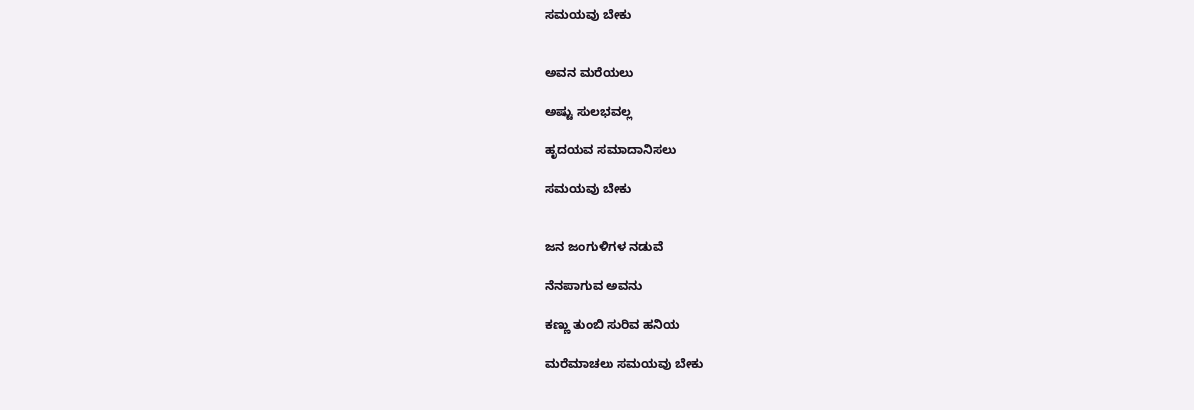ಸಮಯವು ಬೇಕು


ಅವನ ಮರೆಯಲು

ಅಷ್ಟು ಸುಲಭವಲ್ಲ

ಹೃದಯವ ಸಮಾದಾನಿಸಲು

ಸಮಯವು ಬೇಕು


ಜನ ಜಂಗುಳಿಗಳ ನಡುವೆ

ನೆನಪಾಗುವ ಅವನು

ಕಣ್ಣು ತುಂಬಿ ಸುರಿವ ಹನಿಯ

ಮರೆಮಾಚಲು ಸಮಯವು ಬೇಕು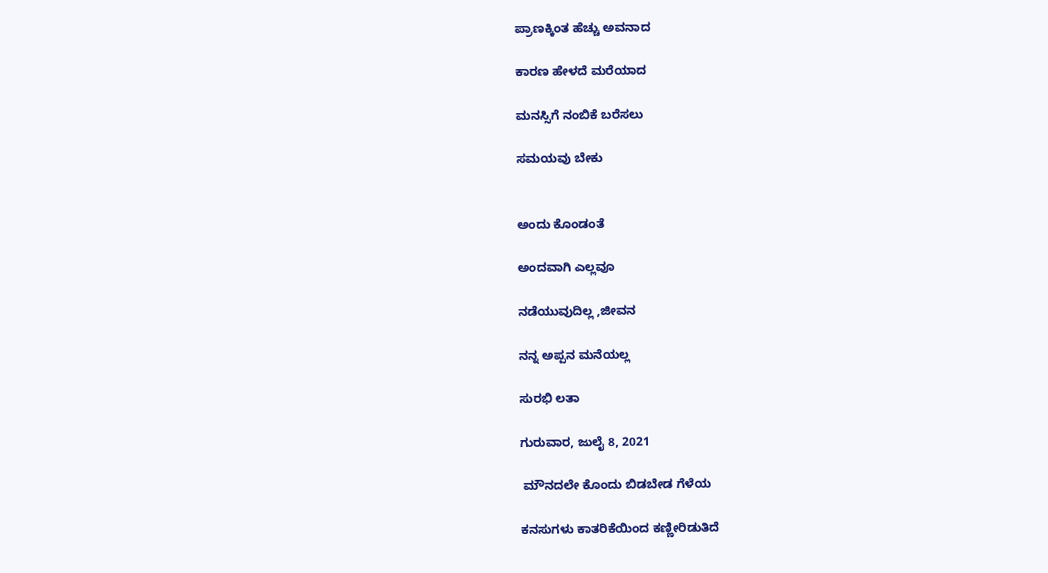ಪ್ರಾಣಕ್ಕಿಂತ ಹೆಚ್ಚು ಅವನಾದ

ಕಾರಣ ಹೇಳದೆ ಮರೆಯಾದ

ಮನಸ್ಸಿಗೆ ನಂಬಿಕೆ ಬರೆಸಲು

ಸಮಯವು ಬೇಕು


ಅಂದು ಕೊಂಡಂತೆ

ಅಂದವಾಗಿ ಎಲ್ಲವೂ

ನಡೆಯುವುದಿಲ್ಲ ,ಜೀವನ

ನನ್ನ ಅಪ್ಪನ ಮನೆಯಲ್ಲ

ಸುರಭಿ ಲತಾ

ಗುರುವಾರ, ಜುಲೈ 8, 2021

 ಮೌನದಲೇ ಕೊಂದು ಬಿಡಬೇಡ ಗೆಳೆಯ

ಕನಸುಗಳು ಕಾತರಿಕೆಯಿಂದ ಕಣ್ಣೀರಿಡುತಿದೆ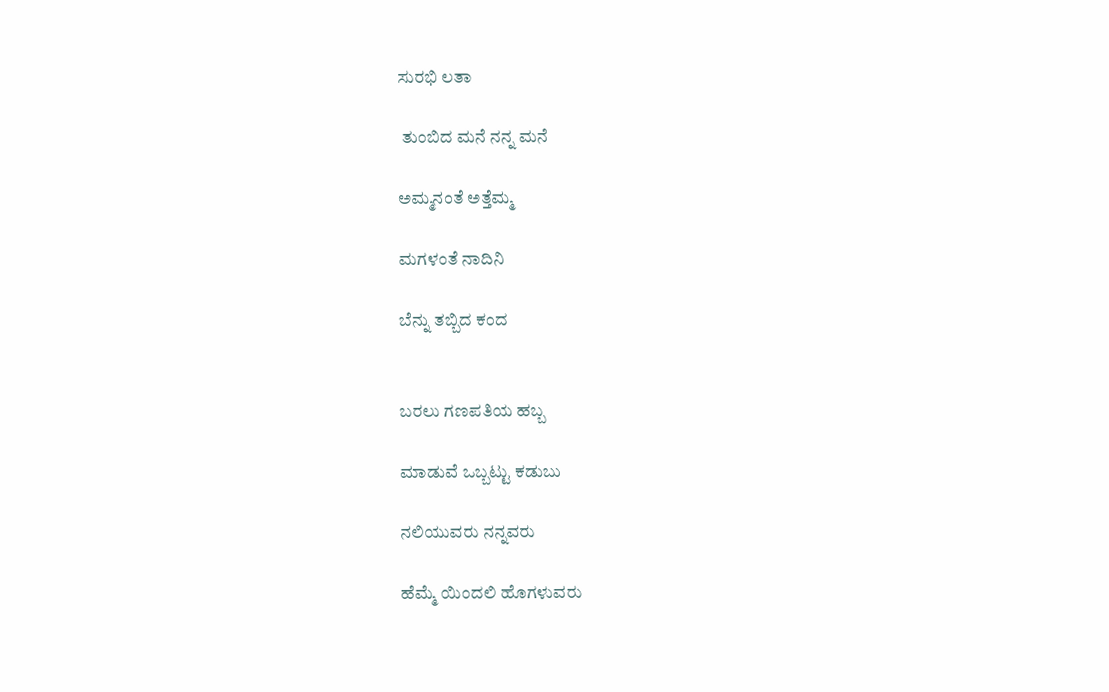ಸುರಭಿ ಲತಾ

 ತುಂಬಿದ ಮನೆ ನನ್ನ ಮನೆ

ಅಮ್ಮನಂತೆ ಅತ್ತೆಮ್ಮ

ಮಗಳಂತೆ ನಾದಿನಿ

ಬೆನ್ನು ತಬ್ಬಿದ ಕಂದ


ಬರಲು ಗಣಪತಿಯ ಹಬ್ಬ

ಮಾಡುವೆ ಒಬ್ಬಟ್ಟು ಕಡುಬು

ನಲಿಯುವರು ನನ್ನವರು

ಹೆಮ್ಮೆ ಯಿಂದಲಿ ಹೊಗಳುವರು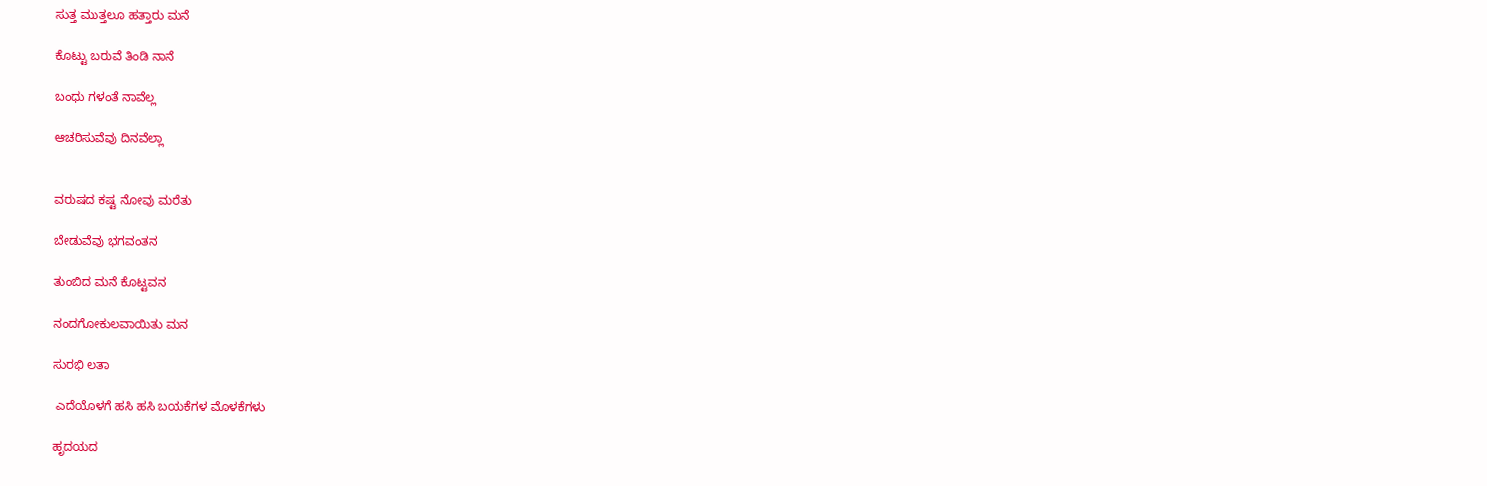ಸುತ್ತ ಮುತ್ತಲೂ ಹತ್ತಾರು ಮನೆ

ಕೊಟ್ಟು ಬರುವೆ ತಿಂಡಿ ನಾನೆ

ಬಂಧು ಗಳಂತೆ ನಾವೆಲ್ಲ

ಆಚರಿಸುವೆವು ದಿನವೆಲ್ಲಾ


ವರುಷದ ಕಷ್ಟ ನೋವು ಮರೆತು

ಬೇಡುವೆವು ಭಗವಂತನ

ತುಂಬಿದ ಮನೆ ಕೊಟ್ಟವನ

ನಂದಗೋಕುಲವಾಯಿತು ಮನ

ಸುರಭಿ ಲತಾ

 ಎದೆಯೊಳಗೆ ಹಸಿ ಹಸಿ ಬಯಕೆಗಳ ಮೊಳಕೆಗಳು

ಹೃದಯದ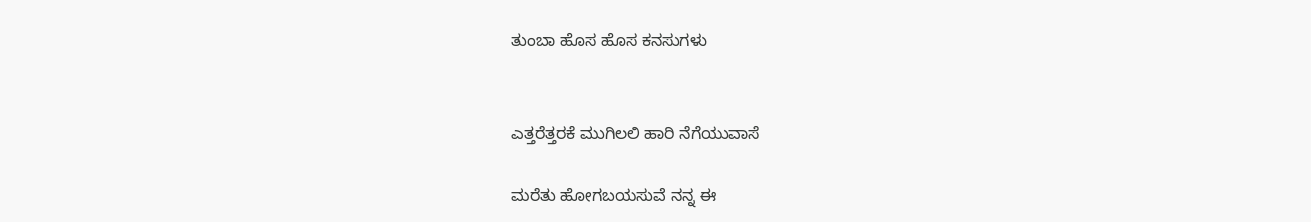ತುಂಬಾ ಹೊಸ ಹೊಸ ಕನಸುಗಳು


ಎತ್ತರೆತ್ತರಕೆ ಮುಗಿಲಲಿ ಹಾರಿ ನೆಗೆಯುವಾಸೆ

ಮರೆತು ಹೋಗಬಯಸುವೆ ನನ್ನ ಈ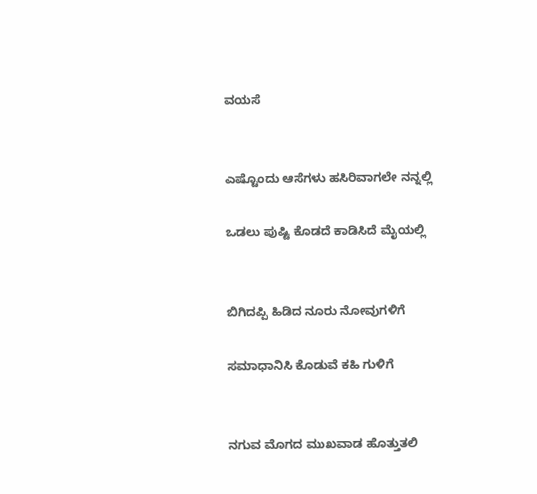ವಯಸೆ


ಎಷ್ಟೊಂದು ಆಸೆಗಳು ಹಸಿರಿವಾಗಲೇ ನನ್ನಲ್ಲಿ

ಒಡಲು ಪುಷ್ಟಿ ಕೊಡದೆ ಕಾಡಿಸಿದೆ ಮೈಯಲ್ಲಿ


ಬಿಗಿದಪ್ಪಿ ಹಿಡಿದ ನೂರು ನೋವುಗಳಿಗೆ

ಸಮಾಧಾನಿಸಿ ಕೊಡುವೆ ಕಹಿ ಗುಳಿಗೆ


ನಗುವ ಮೊಗದ ಮುಖವಾಡ ಹೊತ್ತುತಲಿ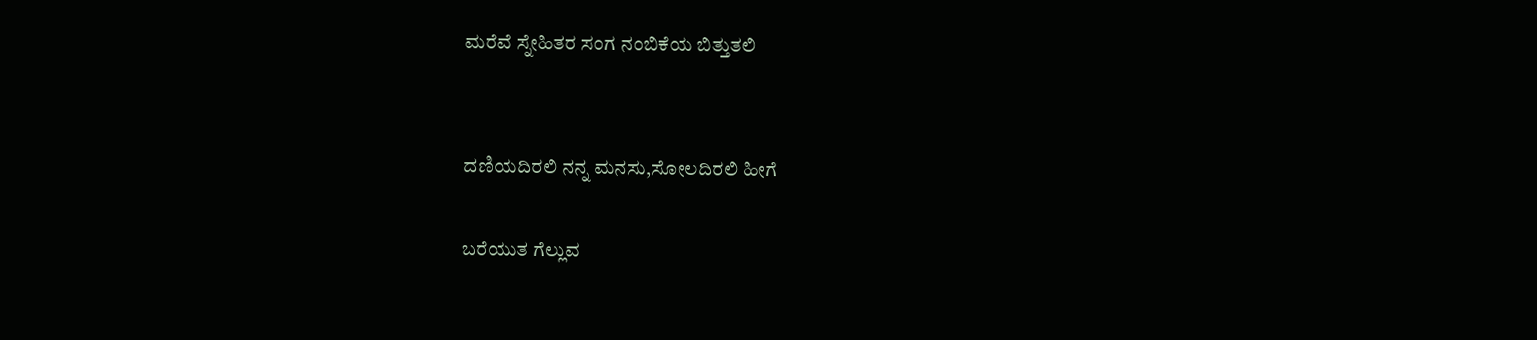ಮರೆವೆ ಸ್ನೇಹಿತರ ಸಂಗ ನಂಬಿಕೆಯ ಬಿತ್ತುತಲಿ


ದಣಿಯದಿರಲಿ ನನ್ನ ಮನಸು,ಸೋಲದಿರಲಿ ಹೀಗೆ

ಬರೆಯುತ ಗೆಲ್ಲುವ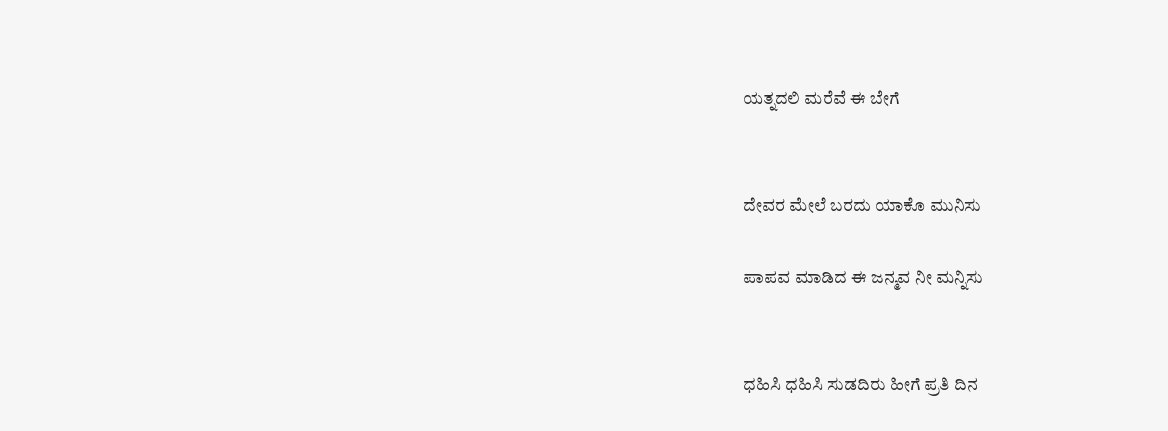ಯತ್ನದಲಿ ಮರೆವೆ ಈ ಬೇಗೆ


ದೇವರ ಮೇಲೆ ಬರದು ಯಾಕೊ ಮುನಿಸು

ಪಾಪವ ಮಾಡಿದ ಈ ಜನ್ಮವ ನೀ ಮನ್ನಿಸು


ಧಹಿಸಿ ಧಹಿಸಿ ಸುಡದಿರು ಹೀಗೆ ಪ್ರತಿ ದಿನ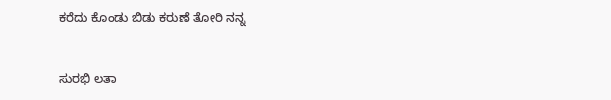ಕರೆದು ಕೊಂಡು ಬಿಡು ಕರುಣೆ ತೋರಿ ನನ್ನ


ಸುರಭಿ ಲತಾ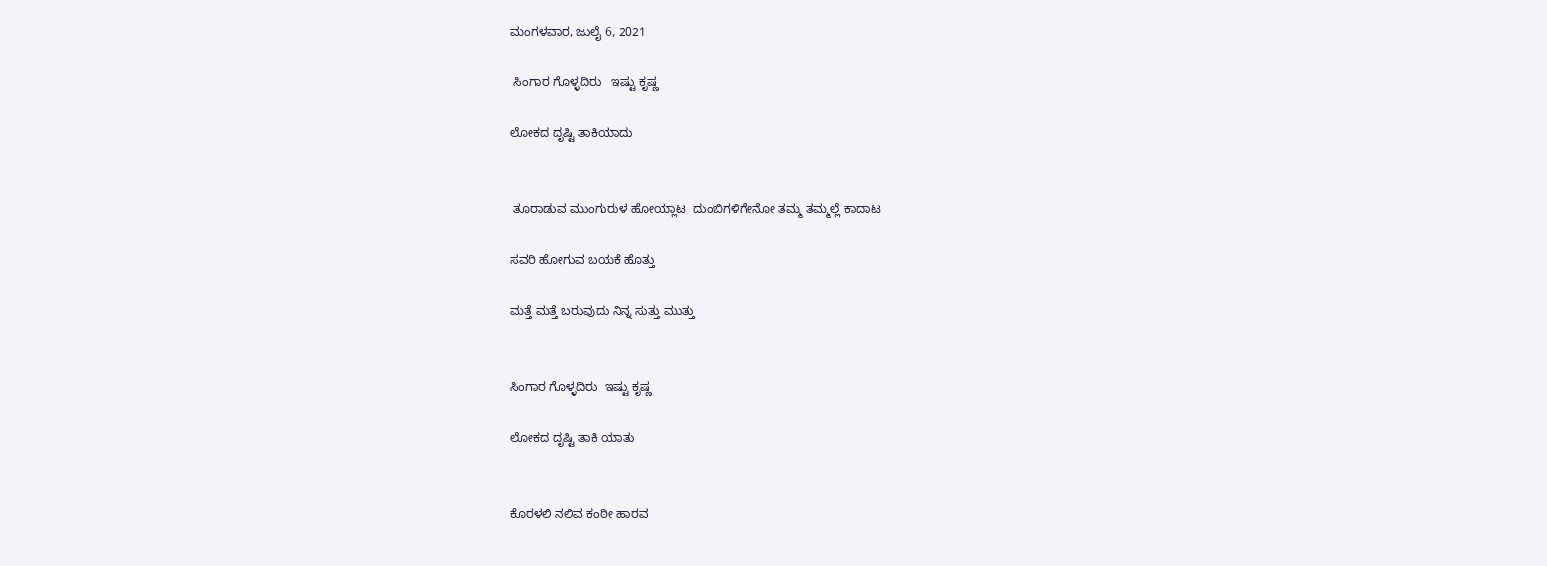ಮಂಗಳವಾರ, ಜುಲೈ 6, 2021

 ಸಿಂಗಾರ ಗೊಳ್ಳದಿರು   ಇಷ್ಟು ಕೃಷ್ಣ

ಲೋಕದ ದೃಷ್ಟಿ ತಾಕಿಯಾದು


 ತೂರಾಡುವ ಮುಂಗುರುಳ ಹೋಯ್ಲಾಟ  ದುಂಬಿಗಳಿಗೇನೋ ತಮ್ಮ ತಮ್ಮಲ್ಲೆ ಕಾದಾಟ

ಸವರಿ ಹೋಗುವ ಬಯಕೆ ಹೊತ್ತು

ಮತ್ತೆ ಮತ್ತೆ ಬರುವುದು ನಿನ್ನ ಸುತ್ತು ಮುತ್ತು


ಸಿಂಗಾರ ಗೊಳ್ಳದಿರು  ಇಷ್ಟು ಕೃಷ್ಣ

ಲೋಕದ ದೃಷ್ಟಿ ತಾಕಿ ಯಾತು


ಕೊರಳಲಿ ನಲಿವ ಕಂಠೀ ಹಾರವ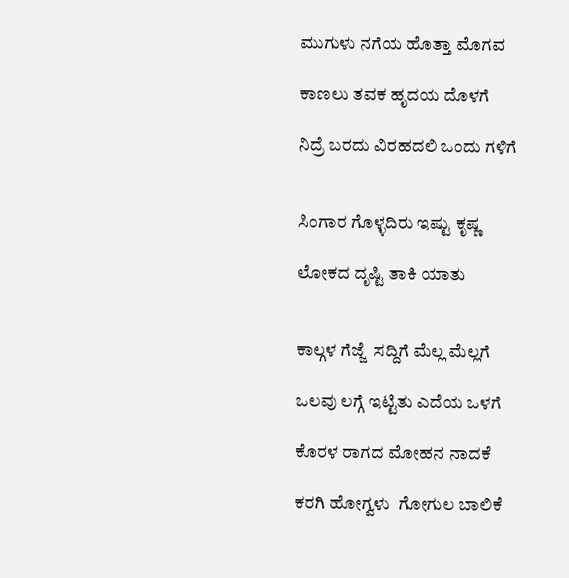ಮುಗುಳು ನಗೆಯ ಹೊತ್ತಾ ಮೊಗವ

ಕಾಣಲು ತವಕ ಹೃದಯ ದೊಳಗೆ

ನಿದ್ರೆ ಬರದು ವಿರಹದಲಿ ಒಂದು ಗಳಿಗೆ


ಸಿಂಗಾರ ಗೊಳ್ಳದಿರು ಇಷ್ಟು ಕೃಷ್ಣ

ಲೋಕದ ದೃಷ್ಟಿ ತಾಕಿ ಯಾತು


ಕಾಲ್ಗಳ ಗೆಜ್ಜೆ  ಸದ್ದಿಗೆ ಮೆಲ್ಲ ಮೆಲ್ಲಗೆ

ಒಲವು ಲಗ್ಗೆ ಇಟ್ಟಿತು ಎದೆಯ ಒಳಗೆ

ಕೊರಳ ರಾಗದ ಮೋಹನ ನಾದಕೆ

ಕರಗಿ ಹೋಗ್ವಳು  ಗೋಗುಲ ಬಾಲಿಕೆ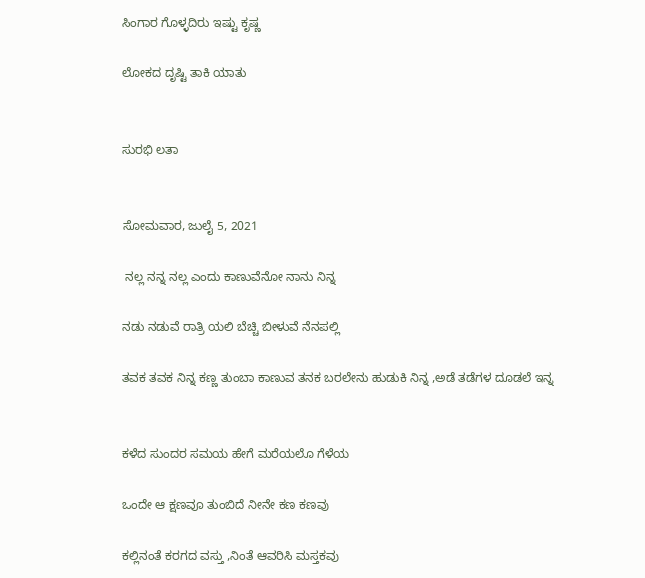ಸಿಂಗಾರ ಗೊಳ್ಳದಿರು ಇಷ್ಟು ಕೃಷ್ಣ

ಲೋಕದ ದೃಷ್ಟಿ ತಾಕಿ ಯಾತು


ಸುರಭಿ ಲತಾ


ಸೋಮವಾರ, ಜುಲೈ 5, 2021

 ನಲ್ಲ ನನ್ನ ನಲ್ಲ ಎಂದು ಕಾಣುವೆನೋ ನಾನು ನಿನ್ನ

ನಡು ನಡುವೆ ರಾತ್ರಿ ಯಲಿ ಬೆಚ್ಚಿ ಬೀಳುವೆ ನೆನಪಲ್ಲಿ

ತವಕ ತವಕ ನಿನ್ನ ಕಣ್ಣ ತುಂಬಾ ಕಾಣುವ ತನಕ ಬರಲೇನು ಹುಡುಕಿ ನಿನ್ನ ,ಅಡೆ ತಡೆಗಳ ದೂಡಲೆ ಇನ್ನ


ಕಳೆದ ಸುಂದರ ಸಮಯ ಹೇಗೆ ಮರೆಯಲೊ ಗೆಳೆಯ

ಒಂದೇ ಆ ಕ್ಷಣವೂ ತುಂಬಿದೆ ನೀನೇ ಕಣ ಕಣವು

ಕಲ್ಲಿನಂತೆ ಕರಗದ ವಸ್ತು ,ನಿಂತೆ ಆವರಿಸಿ ಮಸ್ತಕವು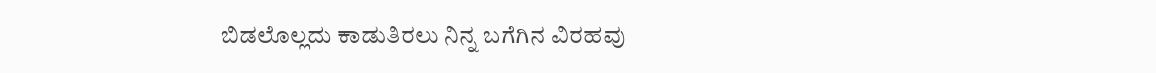ಬಿಡಲೊಲ್ಲದು ಕಾಡುತಿರಲು ನಿನ್ನ ಬಗೆಗಿನ ವಿರಹವು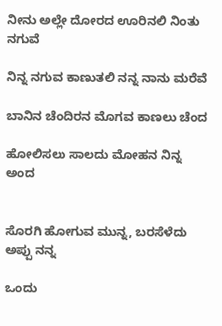ನೀನು ಅಲ್ಲೇ ದೋರದ ಊರಿನಲಿ ನಿಂತು ನಗುವೆ

ನಿನ್ನ ನಗುವ ಕಾಣುತಲಿ ನನ್ನ ನಾನು ಮರೆವೆ

ಬಾನಿನ ಚೆಂದಿರನ ಮೊಗವ ಕಾಣಲು ಚೆಂದ

ಹೋಲಿಸಲು ಸಾಲದು ಮೋಹನ ನಿನ್ನ ಅಂದ


ಸೊರಗಿ ಹೋಗುವ ಮುನ್ನ, ಬರಸೆಳೆದು ಅಪ್ಪು ನನ್ನ

ಒಂದು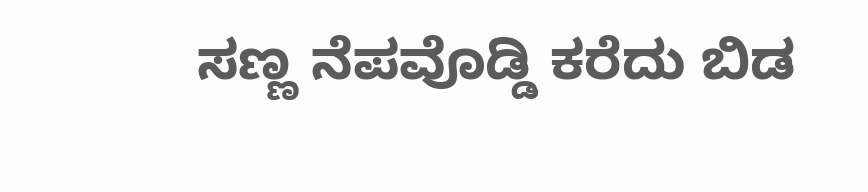ಸಣ್ಣ ನೆಪವೊಡ್ಡಿ ಕರೆದು ಬಿಡ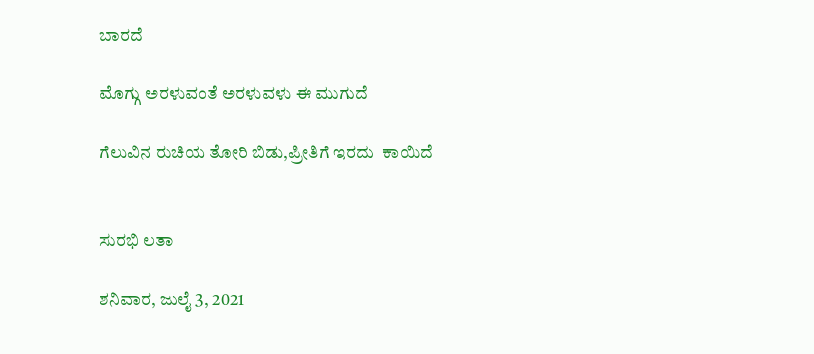ಬಾರದೆ

ಮೊಗ್ಗು ಅರಳುವಂತೆ ಅರಳುವಳು ಈ ಮುಗುದೆ

ಗೆಲುವಿನ ರುಚಿಯ ತೋರಿ ಬಿಡು,ಪ್ರೀತಿಗೆ ಇರದು  ಕಾಯಿದೆ


ಸುರಭಿ ಲತಾ

ಶನಿವಾರ, ಜುಲೈ 3, 2021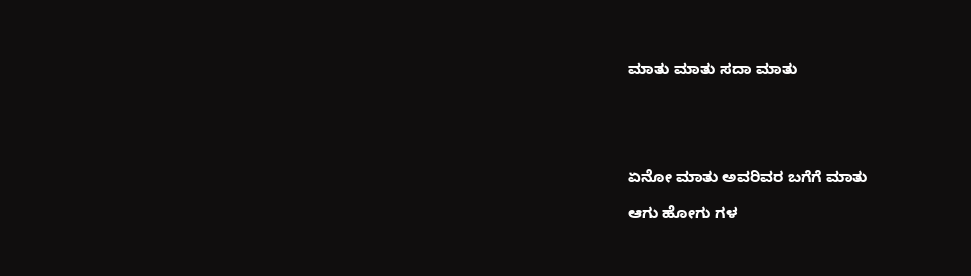ಮಾತು ಮಾತು ಸದಾ ಮಾತು





ಏನೋ ಮಾತು ಅವರಿವರ ಬಗೆಗೆ ಮಾತು

ಆಗು ಹೋಗು ಗಳ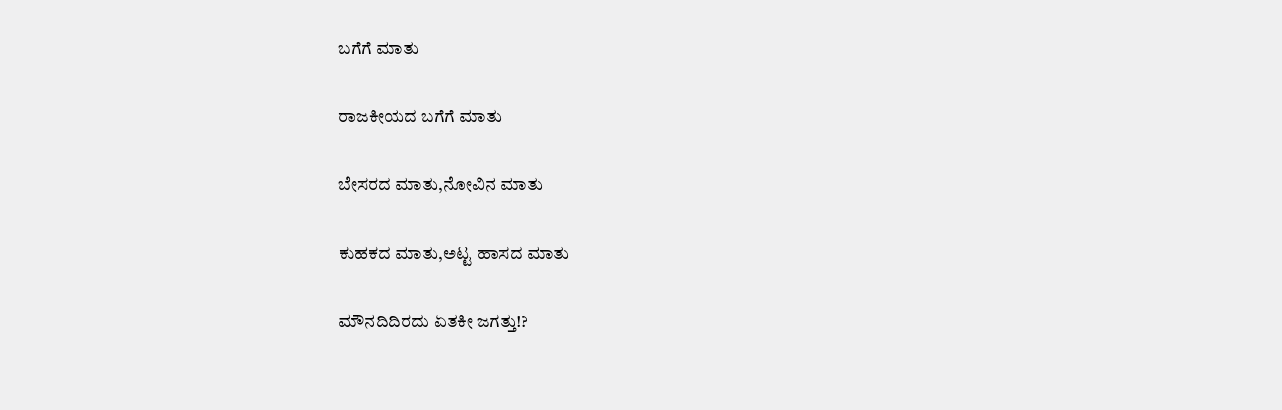ಬಗೆಗೆ ಮಾತು

ರಾಜಕೀಯದ ಬಗೆಗೆ ಮಾತು

ಬೇಸರದ ಮಾತು,ನೋವಿನ ಮಾತು

ಕುಹಕದ ಮಾತು,ಅಟ್ಟ ಹಾಸದ ಮಾತು

ಮೌನದಿದಿರದು ಏತಕೀ ಜಗತ್ತು!?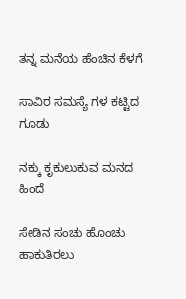ತನ್ನ ಮನೆಯ ಹೆಂಚಿನ ಕೆಳಗೆ

ಸಾವಿರ ಸಮಸ್ಯೆ ಗಳ ಕಟ್ಟಿದ ಗೂಡು

ನಕ್ಕು ಕೃಕುಲುಕುವ ಮನದ ಹಿಂದೆ

ಸೇಡಿನ ಸಂಚು ಹೊಂಚು ಹಾಕುತಿರಲು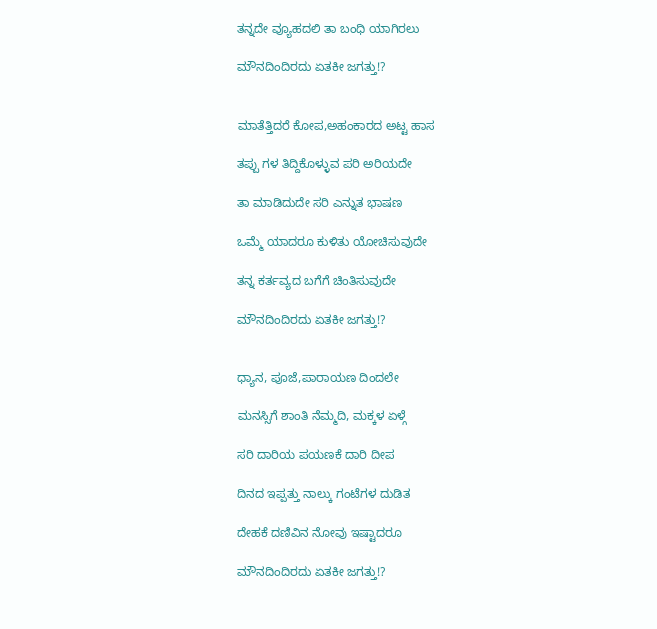ತನ್ನದೇ ವ್ಯೂಹದಲಿ ತಾ ಬಂಧಿ ಯಾಗಿರಲು

ಮೌನದಿಂದಿರದು ಏತಕೀ ಜಗತ್ತು!?


ಮಾತೆತ್ತಿದರೆ ಕೋಪ,ಅಹಂಕಾರದ ಅಟ್ಟ ಹಾಸ

ತಪ್ಪು ಗಳ ತಿದ್ದಿಕೊಳ್ಳುವ ಪರಿ ಅರಿಯದೇ

ತಾ ಮಾಡಿದುದೇ ಸರಿ ಎನ್ನುತ ಭಾಷಣ

ಒಮ್ಮೆ ಯಾದರೂ ಕುಳಿತು ಯೋಚಿಸುವುದೇ

ತನ್ನ ಕರ್ತವ್ಯದ ಬಗೆಗೆ ಚಿಂತಿಸುವುದೇ

ಮೌನದಿಂದಿರದು ಏತಕೀ ಜಗತ್ತು!?


ಧ್ಯಾನ, ಪೂಜೆ,ಪಾರಾಯಣ ದಿಂದಲೇ

ಮನಸ್ಸಿಗೆ ಶಾಂತಿ ನೆಮ್ಮದಿ, ಮಕ್ಕಳ ಏಳ್ಗೆ

ಸರಿ ದಾರಿಯ ಪಯಣಕೆ ದಾರಿ ದೀಪ

ದಿನದ ಇಪ್ಪತ್ತು ನಾಲ್ಕು ಗಂಟೆಗಳ ದುಡಿತ

ದೇಹಕೆ ದಣಿವಿನ ನೋವು ಇಷ್ಟಾದರೂ

ಮೌನದಿಂದಿರದು ಏತಕೀ ಜಗತ್ತು!?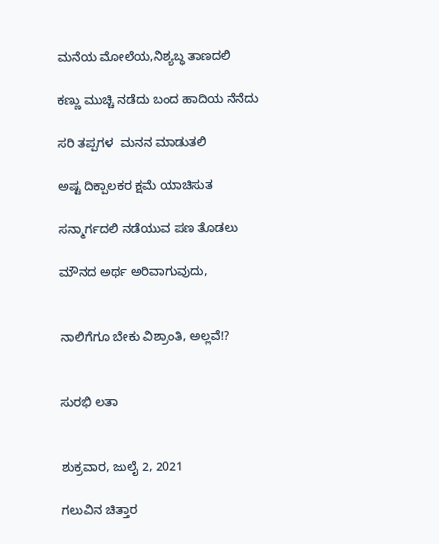ಮನೆಯ ಮೋಲೆಯ,ನಿಶ್ಯಬ್ಧ ತಾಣದಲಿ

ಕಣ್ಣು ಮುಚ್ಚಿ ನಡೆದು ಬಂದ ಹಾದಿಯ ನೆನೆದು

ಸರಿ ತಪ್ಪಗಳ  ಮನನ ಮಾಡುತಲಿ

ಅಷ್ಟ ದಿಕ್ಪಾಲಕರ ಕ್ಷಮೆ ಯಾಚಿಸುತ

ಸನ್ಮಾರ್ಗದಲಿ ನಡೆಯುವ ಪಣ ತೊಡಲು

ಮೌನದ ಅರ್ಥ ಅರಿವಾಗುವುದು,


ನಾಲಿಗೆಗೂ ಬೇಕು ವಿಶ್ರಾಂತಿ, ಅಲ್ಲವೆ!?


ಸುರಭಿ ಲತಾ


ಶುಕ್ರವಾರ, ಜುಲೈ 2, 2021

ಗಲುವಿನ ಚಿತ್ತಾರ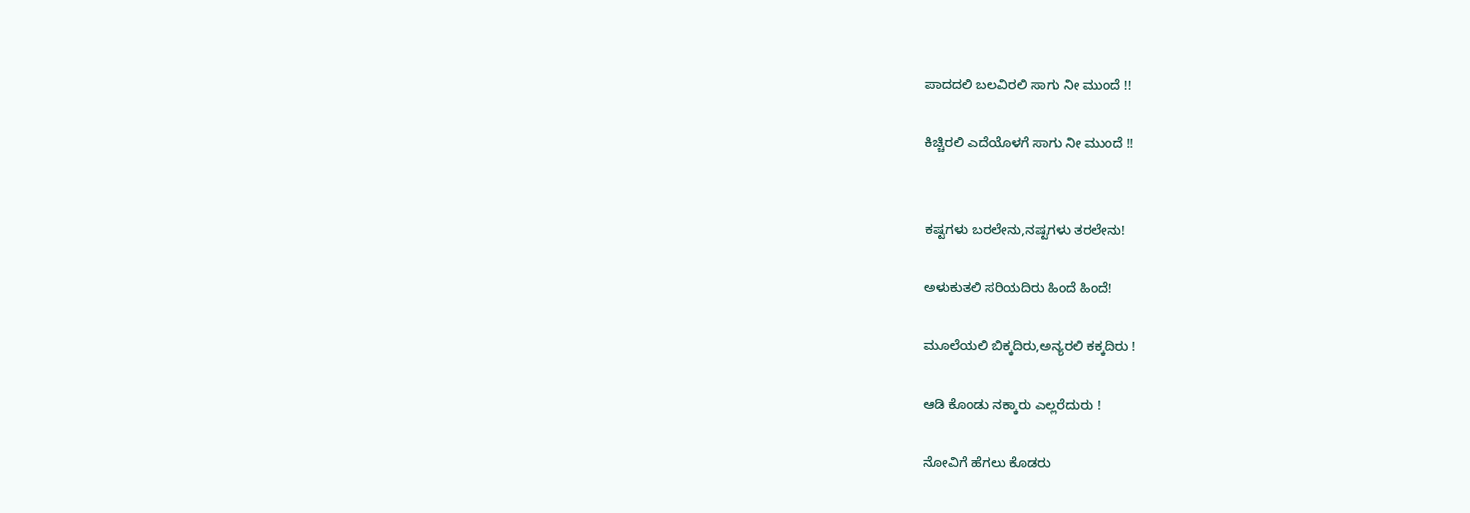ಪಾದದಲಿ ಬಲವಿರಲಿ ಸಾಗು ನೀ ಮುಂದೆ !!

ಕಿಚ್ಚಿರಲಿ ಎದೆಯೊಳಗೆ ಸಾಗು ನೀ ಮುಂದೆ !!


ಕಷ್ಟಗಳು ಬರಲೇನು,ನಷ್ಟಗಳು ತರಲೇನು!

ಅಳುಕುತಲಿ ಸರಿಯದಿರು ಹಿಂದೆ ಹಿಂದೆ!

ಮೂಲೆಯಲಿ ಬಿಕ್ಕದಿರು,ಅನ್ಯರಲಿ ಕಕ್ಕದಿರು !

ಆಡಿ ಕೊಂಡು ನಕ್ಕಾರು ಎಲ್ಲರೆದುರು !

ನೋವಿಗೆ ಹೆಗಲು ಕೊಡರು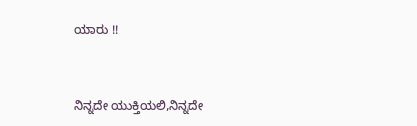ಯಾರು !!


ನಿನ್ನದೇ ಯುಕ್ತಿಯಲಿ,ನಿನ್ನದೇ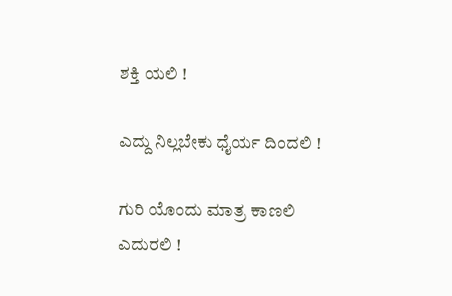ಶಕ್ತಿ ಯಲಿ !

ಎದ್ದು ನಿಲ್ಲಬೇಕು ಧೈರ್ಯ ದಿಂದಲಿ !

ಗುರಿ ಯೊಂದು ಮಾತ್ರ ಕಾಣಲಿ ಎದುರಲಿ !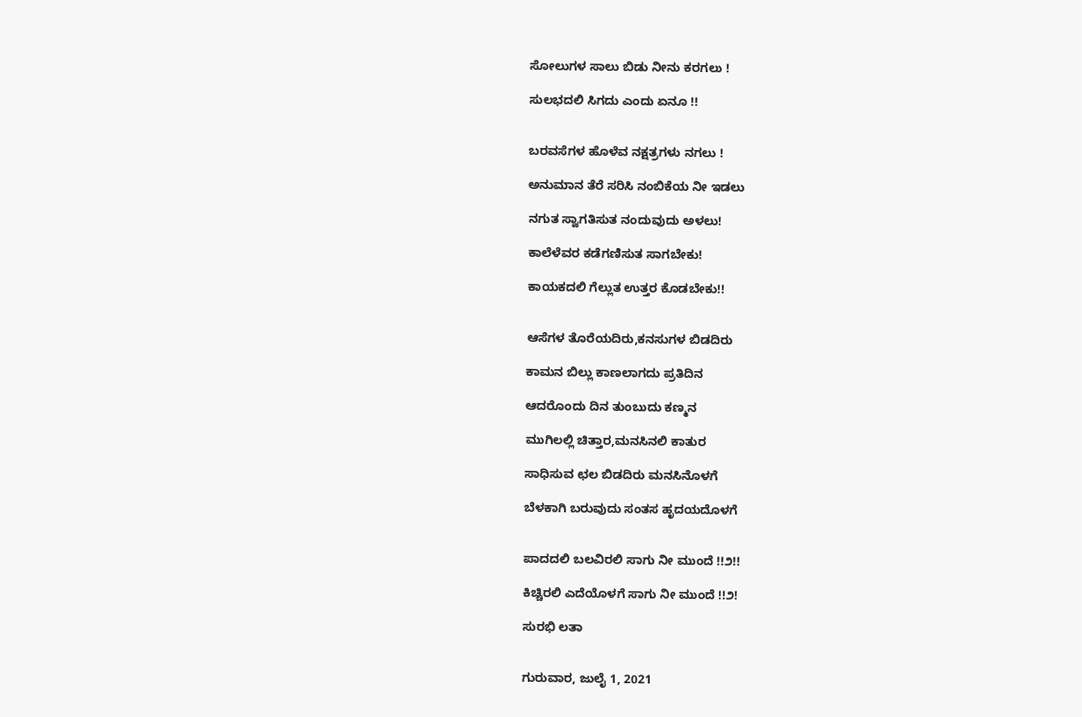ಸೋಲುಗಳ ಸಾಲು ಬಿಡು ನೀನು ಕರಗಲು !

ಸುಲಭದಲಿ ಸಿಗದು ಎಂದು ಏನೂ !!


ಬರವಸೆಗಳ ಹೊಳೆವ ನಕ್ಷತ್ರಗಳು ನಗಲು !

ಅನುಮಾನ ತೆರೆ ಸರಿಸಿ ನಂಬಿಕೆಯ ನೀ ಇಡಲು

ನಗುತ ಸ್ವಾಗತಿಸುತ ನಂದುವುದು ಅಳಲು!

ಕಾಲೆಳೆವರ ಕಡೆಗಣಿಸುತ ಸಾಗಬೇಕು!

ಕಾಯಕದಲಿ ಗೆಲ್ಲುತ ಉತ್ತರ ಕೊಡಬೇಕು!!


ಆಸೆಗಳ ತೊರೆಯದಿರು,ಕನಸುಗಳ ಬಿಡದಿರು

ಕಾಮನ ಬಿಲ್ಲು ಕಾಣಲಾಗದು ಪ್ರತಿದಿನ

ಆದರೊಂದು ದಿನ ತುಂಬುದು ಕಣ್ಮನ

ಮುಗಿಲಲ್ಲಿ ಚಿತ್ತಾರ,ಮನಸಿನಲಿ ಕಾತುರ

ಸಾಧಿಸುವ ಛಲ ಬಿಡದಿರು ಮನಸಿನೊಳಗೆ

ಬೆಳಕಾಗಿ ಬರುವುದು ಸಂತಸ ಹೃದಯದೊಳಗೆ


ಪಾದದಲಿ ಬಲವಿರಲಿ ಸಾಗು ನೀ ಮುಂದೆ !!೨!!

ಕಿಚ್ಚಿರಲಿ ಎದೆಯೊಳಗೆ ಸಾಗು ನೀ ಮುಂದೆ !!೨!

ಸುರಭಿ ಲತಾ


ಗುರುವಾರ, ಜುಲೈ 1, 2021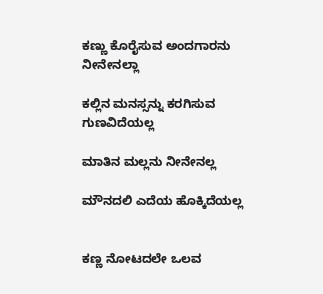ಕಣ್ಣು ಕೊರೈಸುವ ಅಂದಗಾರನು ನೀನೇನಲ್ಲಾ

ಕಲ್ಲಿನ ಮನಸ್ಸನ್ನು ಕರಗಿಸುವ ಗುಣವಿದೆಯಲ್ಲ

ಮಾತಿನ ಮಲ್ಲನು ನೀನೇನಲ್ಲ

ಮೌನದಲಿ ಎದೆಯ ಹೊಕ್ಕಿದೆಯಲ್ಲ


ಕಣ್ಣ ನೋಟದಲೇ ಒಲವ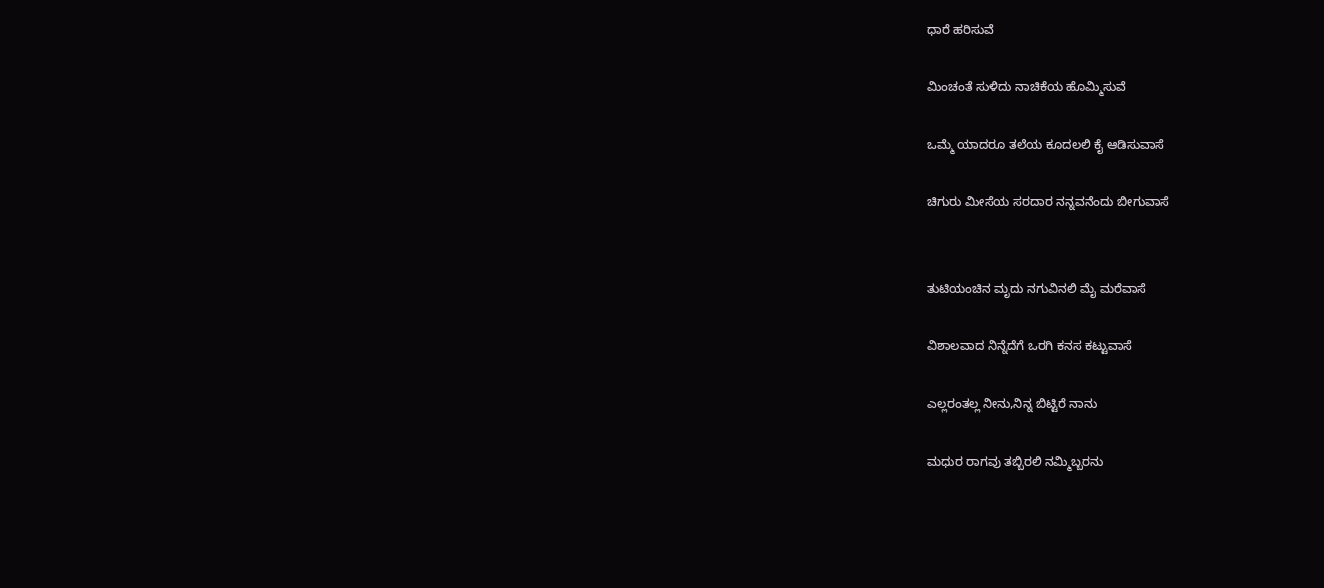ಧಾರೆ ಹರಿಸುವೆ

ಮಿಂಚಂತೆ ಸುಳಿದು ನಾಚಿಕೆಯ ಹೊಮ್ಮಿಸುವೆ

ಒಮ್ಮೆ ಯಾದರೂ ತಲೆಯ ಕೂದಲಲಿ ಕೈ ಆಡಿಸುವಾಸೆ

ಚಿಗುರು ಮೀಸೆಯ ಸರದಾರ ನನ್ನವನೆಂದು ಬೀಗುವಾಸೆ


ತುಟಿಯಂಚಿನ ಮೃದು ನಗುವಿನಲಿ ಮೈ ಮರೆವಾಸೆ

ವಿಶಾಲವಾದ ನಿನ್ನೆದೆಗೆ ಒರಗಿ ಕನಸ ಕಟ್ಟುವಾಸೆ

ಎಲ್ಲರಂತಲ್ಲ ನೀನು,ನಿನ್ನ ಬಿಟ್ಟಿರೆ ನಾನು

ಮಧುರ ರಾಗವು ತಬ್ಬಿರಲಿ ನಮ್ಮಿಬ್ಬರನು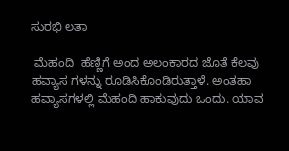ಸುರಭಿ ಲತಾ

 ಮೆಹಂದಿ  ಹೆಣ್ಣಿಗೆ ಅಂದ ಅಲಂಕಾರದ ಜೊತೆ ಕೆಲವು ಹವ್ಯಾಸ ಗಳನ್ನು ರೂಡಿಸಿಕೊಂಡಿರುತ್ತಾಳೆ. ಅಂತಹಾ ಹವ್ಯಾಸಗಳಲ್ಲಿ ಮೆಹಂದಿ ಹಾಕುವುದು ಒಂದು. ಯಾವ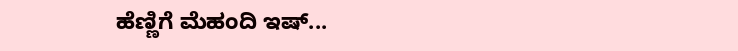ಹೆಣ್ಣಿಗೆ ಮೆಹಂದಿ ಇಷ್...